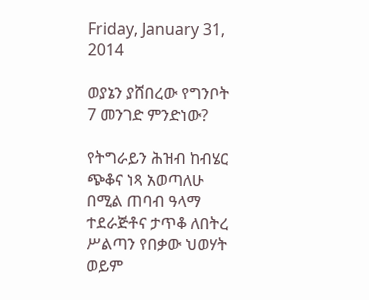Friday, January 31, 2014

ወያኔን ያሸበረው የግንቦት 7 መንገድ ምንድነው?

የትግራይን ሕዝብ ከብሄር ጭቆና ነጻ አወጣለሁ በሚል ጠባብ ዓላማ ተደራጅቶና ታጥቆ ለበትረ ሥልጣን የበቃው ህወሃት ወይም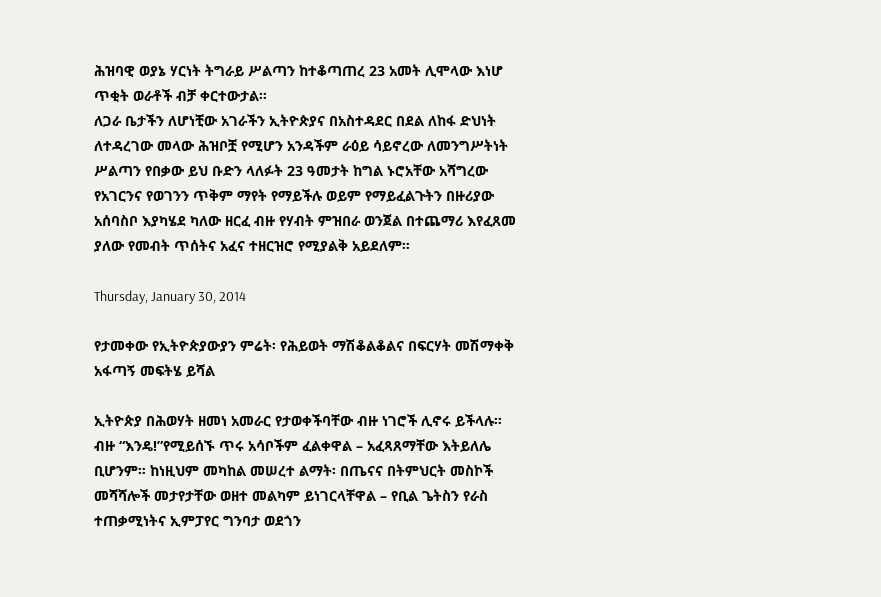ሕዝባዊ ወያኔ ሃርነት ትግራይ ሥልጣን ከተቆጣጠረ 23 አመት ሊሞላው እነሆ ጥቂት ወራቶች ብቻ ቀርተውታል።
ለጋራ ቤታችን ለሆነቺው አገራችን ኢትዮጵያና በአስተዳደር በደል ለከፋ ድህነት ለተዳረገው መላው ሕዝቦቿ የሚሆን አንዳችም ራዕይ ሳይኖረው ለመንግሥትነት ሥልጣን የበቃው ይህ ቡድን ላለፉት 23 ዓመታት ከግል ኑሮአቸው አሻግረው የአገርንና የወገንን ጥቅም ማየት የማይችሉ ወይም የማይፈልጉትን በዙሪያው አሰባስቦ እያካሄደ ካለው ዘርፈ ብዙ የሃብት ምዝበራ ወንጀል በተጨማሪ እየፈጸመ ያለው የመብት ጥሰትና አፈና ተዘርዝሮ የሚያልቅ አይደለም።

Thursday, January 30, 2014

የታመቀው የኢትዮጵያውያን ምሬት፡ የሕይወት ማሽቆልቆልና በፍርሃት መሽማቀቅ አፋጣኝ መፍትሄ ይሻል

ኢትዮጵያ በሕወሃት ዘመነ አመራር የታወቀችባቸው ብዙ ነገሮች ሊኖሩ ይችላሉ። ብዙ “እንዴ!”የሚይሰኙ ጥሩ አሳቦችም ፈልቀዋል – አፈጻጸማቸው እትይለሌ ቢሆንም። ከነዚህም መካከል መሠረተ ልማት፡ በጤናና በትምህርት መስኮች መሻሻሎች መታየታቸው ወዘተ መልካም ይነገርላቸዋል – የቢል ጌትስን የራስ ተጠቃሚነትና ኢምፓየር ግንባታ ወደጎን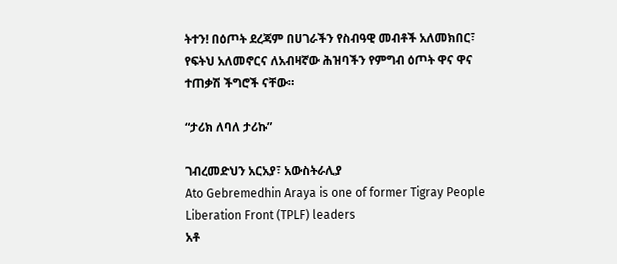ትተን! በዕጦት ደረጃም በሀገራችን የስብዓዊ መብቶች አለመክበር፣ የፍትህ አለመኖርና ለአብዛኛው ሕዝባችን የምግብ ዕጦት ዋና ዋና ተጠቃሽ ችግሮች ናቸው።

“ታሪክ ለባለ ታሪኩ”

ገብረመድህን አርአያ፣ አውስትራሊያ
Ato Gebremedhin Araya is one of former Tigray People Liberation Front (TPLF) leaders
አቶ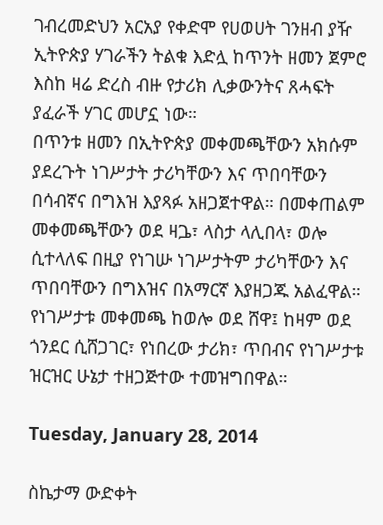ገብረመድህን አርአያ የቀድሞ የሀወሀት ገንዘብ ያዥ
ኢትዮጵያ ሃገራችን ትልቁ እድሏ ከጥንት ዘመን ጀምሮ እስከ ዛሬ ድረስ ብዙ የታሪክ ሊቃውንትና ጸሓፍት ያፈራች ሃገር መሆኗ ነው።
በጥንቱ ዘመን በኢትዮጵያ መቀመጫቸውን አክሱም ያደረጉት ነገሥታት ታሪካቸውን እና ጥበባቸውን በሳብኛና በግእዝ እያጻፉ አዘጋጀተዋል። በመቀጠልም መቀመጫቸውን ወደ ዛጔ፣ ላስታ ላሊበላ፣ ወሎ ሲተላለፍ በዚያ የነገሡ ነገሥታትም ታሪካቸውን እና ጥበባቸውን በግእዝና በአማርኛ እያዘጋጁ አልፈዋል። የነገሥታቱ መቀመጫ ከወሎ ወደ ሸዋ፤ ከዛም ወደ ጎንደር ሲሸጋገር፣ የነበረው ታሪክ፣ ጥበብና የነገሥታቱ ዝርዝር ሁኔታ ተዘጋጅተው ተመዝግበዋል።

Tuesday, January 28, 2014

ስኬታማ ውድቀት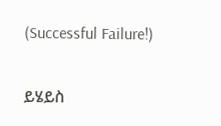(Successful Failure!)

ይሄይስ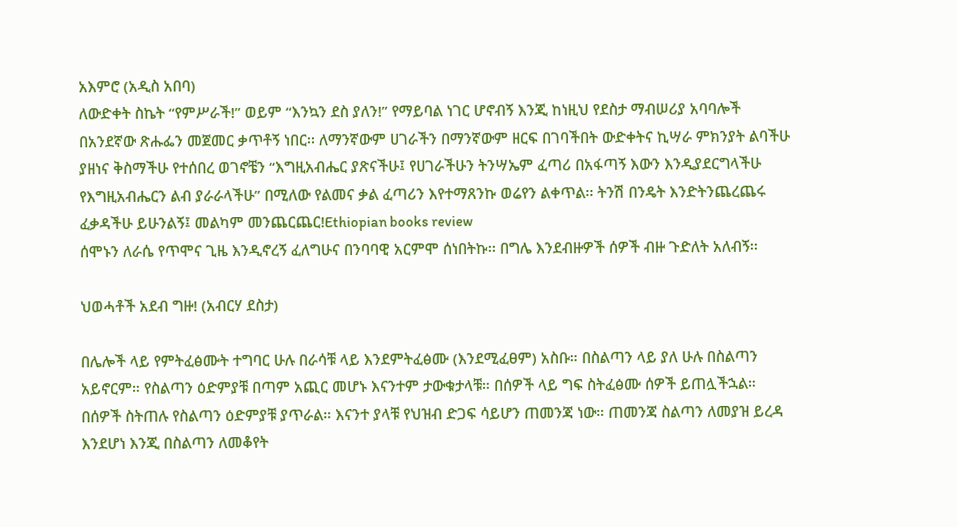አእምሮ (አዲስ አበባ)
ለውድቀት ስኬት “የምሥራች!” ወይም “እንኳን ደስ ያለን!” የማይባል ነገር ሆኖብኝ እንጂ ከነዚህ የደስታ ማብሠሪያ አባባሎች በአንደኛው ጽሑፌን መጀመር ቃጥቶኝ ነበር፡፡ ለማንኛውም ሀገራችን በማንኛውም ዘርፍ በገባችበት ውድቀትና ኪሣራ ምክንያት ልባችሁ ያዘነና ቅስማችሁ የተሰበረ ወገኖቼን “እግዚአብሔር ያጽናችሁ፤ የሀገራችሁን ትንሣኤም ፈጣሪ በአፋጣኝ እውን እንዲያደርግላችሁ የእግዚአብሔርን ልብ ያራራላችሁ” በሚለው የልመና ቃል ፈጣሪን እየተማጸንኩ ወሬየን ልቀጥል፡፡ ትንሽ በንዴት እንድትንጨረጨሩ ፈቃዳችሁ ይሁንልኝ፤ መልካም መንጨርጨር!Ethiopian books review
ሰሞኑን ለራሴ የጥሞና ጊዜ እንዲኖረኝ ፈለግሁና በንባባዊ አርምሞ ሰነበትኩ፡፡ በግሌ እንደብዙዎች ሰዎች ብዙ ጉድለት አለብኝ፡፡

ህወሓቶች አደብ ግዙ! (አብርሃ ደስታ)

በሌሎች ላይ የምትፈፅሙት ተግባር ሁሉ በራሳቹ ላይ እንደምትፈፅሙ (እንደሚፈፀም) አስቡ። በስልጣን ላይ ያለ ሁሉ በስልጣን አይኖርም። የስልጣን ዕድምያቹ በጣም አጪር መሆኑ እናንተም ታውቁታላቹ። በሰዎች ላይ ግፍ ስትፈፅሙ ሰዎች ይጠሏችኋል። በሰዎች ስትጠሉ የስልጣን ዕድምያቹ ያጥራል። እናንተ ያላቹ የህዝብ ድጋፍ ሳይሆን ጠመንጃ ነው። ጠመንጃ ስልጣን ለመያዝ ይረዳ እንደሆነ እንጂ በስልጣን ለመቆየት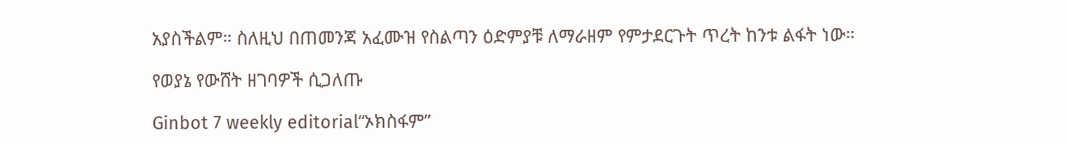አያስችልም። ስለዚህ በጠመንጃ አፈሙዝ የስልጣን ዕድምያቹ ለማራዘም የምታደርጉት ጥረት ከንቱ ልፋት ነው።

የወያኔ የውሸት ዘገባዎች ሲጋለጡ

Ginbot 7 weekly editorial“ኦክስፋም”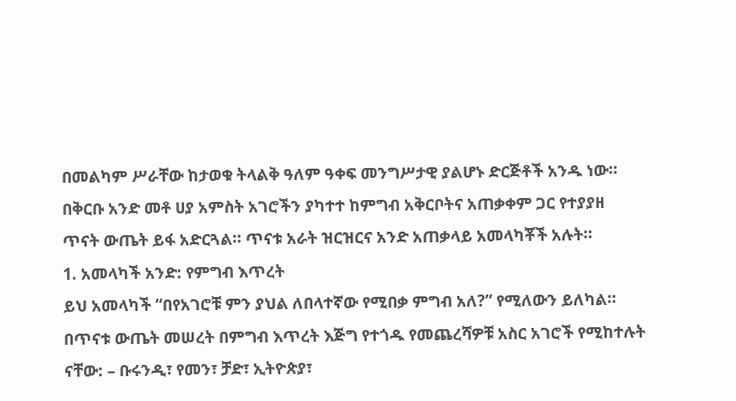በመልካም ሥራቸው ከታወቁ ትላልቅ ዓለም ዓቀፍ መንግሥታዊ ያልሆኑ ድርጅቶች አንዱ ነው። በቅርቡ አንድ መቶ ሀያ አምስት አገሮችን ያካተተ ከምግብ አቅርቦትና አጠቃቀም ጋር የተያያዘ ጥናት ውጤት ይፋ አድርጓል። ጥናቱ አራት ዝርዝርና አንድ አጠቃላይ አመላካቾች አሉት።
1. አመላካች አንድ: የምግብ እጥረት
ይህ አመላካች “በየአገሮቹ ምን ያህል ለበላተኛው የሚበቃ ምግብ አለ?” የሚለውን ይለካል። በጥናቱ ውጤት መሠረት በምግብ እጥረት እጅግ የተጎዱ የመጨረሻዎቹ አስር አገሮች የሚከተሉት ናቸው: – ቡሩንዲ፣ የመን፣ ቻድ፣ ኢትዮጵያ፣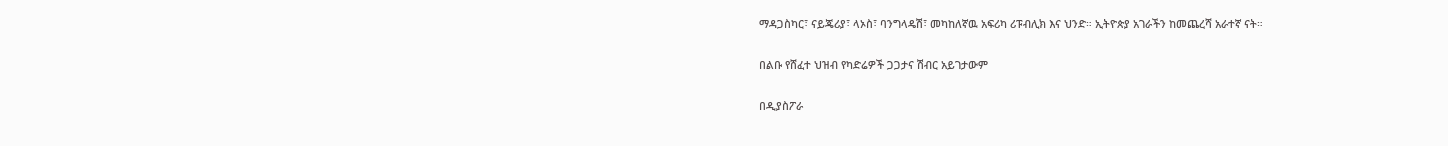ማዳጋስካር፣ ናይጄሪያ፣ ላኦስ፣ ባንግላዴሽ፣ መካከለኛዉ አፍሪካ ሪፑብሊክ እና ህንድ። ኢትዮጵያ አገራችን ከመጨረሻ አራተኛ ናት።

በልቡ የሸፈተ ህዝብ የካድሬዎች ጋጋታና ሽብር አይገታውም

በዲያስፖራ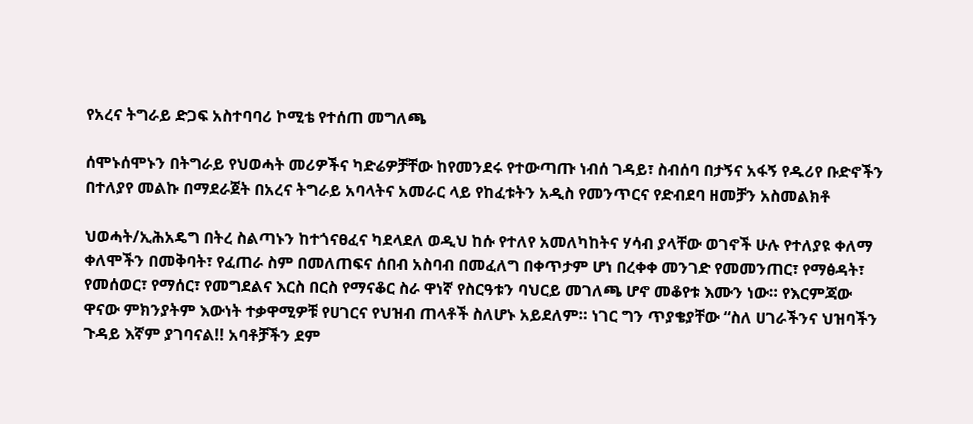የአረና ትግራይ ድጋፍ አስተባባሪ ኮሚቴ የተሰጠ መግለጫ

ሰሞኑሰሞኑን በትግራይ የህወሓት መሪዎችና ካድሬዎቻቸው ከየመንደሩ የተውጣጡ ነብሰ ገዳይ፣ ስብሰባ በታኝና አፋኝ የዱሪየ ቡድኖችን በተለያየ መልኩ በማደራጀት በአረና ትግራይ አባላትና አመራር ላይ የከፈቱትን አዲስ የመንጥርና የድብደባ ዘመቻን አስመልክቶ

ህወሓት/ኢሕአዴግ በትረ ስልጣኑን ከተጎናፀፈና ካደላደለ ወዲህ ከሱ የተለየ አመለካከትና ሃሳብ ያላቸው ወገኖች ሁሉ የተለያዩ ቀለማ ቀለሞችን በመቅባት፣ የፈጠራ ስም በመለጠፍና ሰበብ አስባብ በመፈለግ በቀጥታም ሆነ በረቀቀ መንገድ የመመንጠር፣ የማፅዳት፣ የመሰወር፣ የማሰር፣ የመግደልና እርስ በርስ የማናቆር ስራ ዋነኛ የስርዓቱን ባህርይ መገለጫ ሆኖ መቆየቱ እሙን ነው። የእርምጃው ዋናው ምክንያትም እውነት ተቃዋሚዎቹ የሀገርና የህዝብ ጠላቶች ስለሆኑ አይደለም። ነገር ግን ጥያቄያቸው “ስለ ሀገራችንና ህዝባችን ጉዳይ እኛም ያገባናል!! አባቶቻችን ደም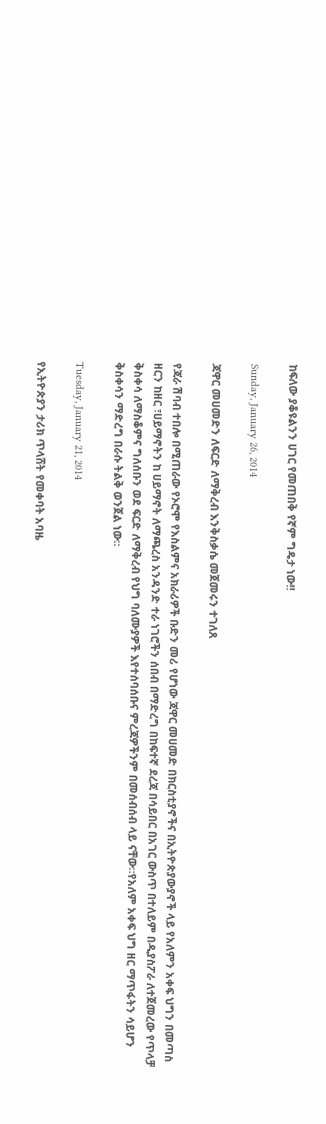ከፍለው ያቆዩልንን ሀገር የመጠበቅ የኛም ግዴታ ነው!!

Sunday, January 26, 2014

ጃዋር መሀመድን ለፍርድ ለማቅረብ እንቅስቃሴ መጀመሩን ተገለጸ

የጃራ ሽባብ ተበሎ በሚጠራው የኦሮሞ የእስልምና አክራሪዎች ቡድን መሪ የሆነው ጃዋር መሀመድ በክርስቲያኖችና በኢትዮጵያውያኖች ላይ የአለምን አቀፍ ህግን በመጣስ ዘርን ከዘር ፣ሀይማኖትን ከ ሀይማኖት ለማጫረስ አንዳንድ ተራ ነገሮችን ሰበብ በማድረግ በከፍተኛ ደረጃ በሳይበር በአገር ውስጥ በተለይም በዲያስፖራ ለተጀመረው የጥላቻ ቅስቀሳ ለማስቆምና ግለሰቡን ወደ ፍርድ ለማቅረብ የህግ ባለሙያዎች እየተሰባሰቡና ምረጃዎችንም በመሰብሰብ ላይ ናቸው።የአለም አቀፍ ህግ ዘር ማጥፋትን ሳይሆን ቅስቀሳን ማድረግ በራሱ ትልቅ ወንጀል ነው።

Tuesday, January 21, 2014

የኢትዮጵያን ታሪክ ጥላሸት የመቀባት አባዜ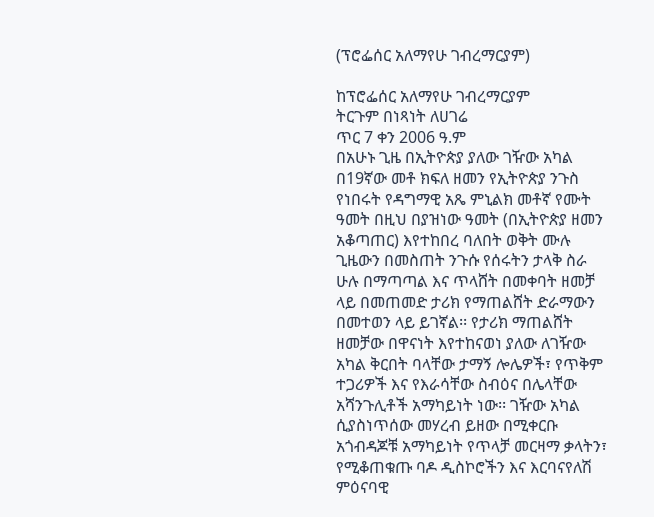(ፕሮፌሰር አለማየሁ ገብረማርያም)

ከፕሮፌሰር አለማየሁ ገብረማርያም
ትርጉም በነጻነት ለሀገሬ
ጥር 7 ቀን 2006 ዓ.ም
በአሁኑ ጊዜ በኢትዮጵያ ያለው ገዥው አካል በ19ኛው መቶ ክፍለ ዘመን የኢትዮጵያ ንጉስ የነበሩት የዳግማዊ አጼ ምኒልክ መቶኛ የሙት ዓመት በዚህ በያዝነው ዓመት (በኢትዮጵያ ዘመን አቆጣጠር) እየተከበረ ባለበት ወቅት ሙሉ ጊዜውን በመስጠት ንጉሱ የሰሩትን ታላቅ ስራ ሁሉ በማጣጣል እና ጥላሸት በመቀባት ዘመቻ ላይ በመጠመድ ታሪክ የማጠልሸት ድራማውን በመተወን ላይ ይገኛል፡፡ የታሪክ ማጠልሸት ዘመቻው በዋናነት እየተከናወነ ያለው ለገዥው አካል ቅርበት ባላቸው ታማኝ ሎሌዎች፣ የጥቅም ተጋሪዎች እና የእራሳቸው ስብዕና በሌላቸው አሻንጉሊቶች አማካይነት ነው፡፡ ገዥው አካል ሲያስነጥሰው መሃረብ ይዘው በሚቀርቡ አጎብዳጆቹ አማካይነት የጥላቻ መርዛማ ቃላትን፣ የሚቆጠቁጡ ባዶ ዲስኮሮችን እና እርባናየለሽ ምዕናባዊ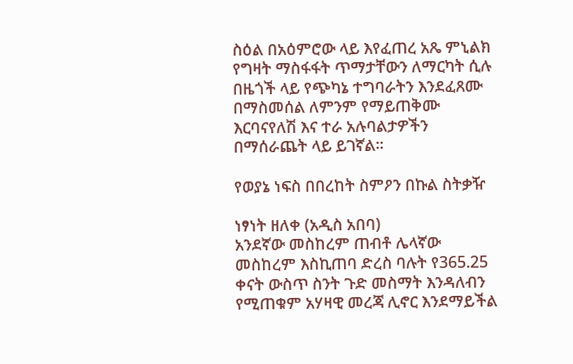ስዕል በአዕምሮው ላይ እየፈጠረ አጼ ምኒልክ የግዛት ማስፋፋት ጥማታቸውን ለማርካት ሲሉ በዜጎች ላይ የጭካኔ ተግባራትን እንደፈጸሙ በማስመሰል ለምንም የማይጠቅሙ እርባናየለሽ እና ተራ አሉባልታዎችን በማሰራጨት ላይ ይገኛል፡፡

የወያኔ ነፍስ በበረከት ስምዖን በኩል ስትቃዥ

ነፃነት ዘለቀ (አዲስ አበባ)
አንደኛው መስከረም ጠብቶ ሌላኛው መስከረም እስኪጠባ ድረስ ባሉት የ365.25 ቀናት ውስጥ ስንት ጉድ መስማት እንዳለብን የሚጠቁም አሃዛዊ መረጃ ሊኖር እንደማይችል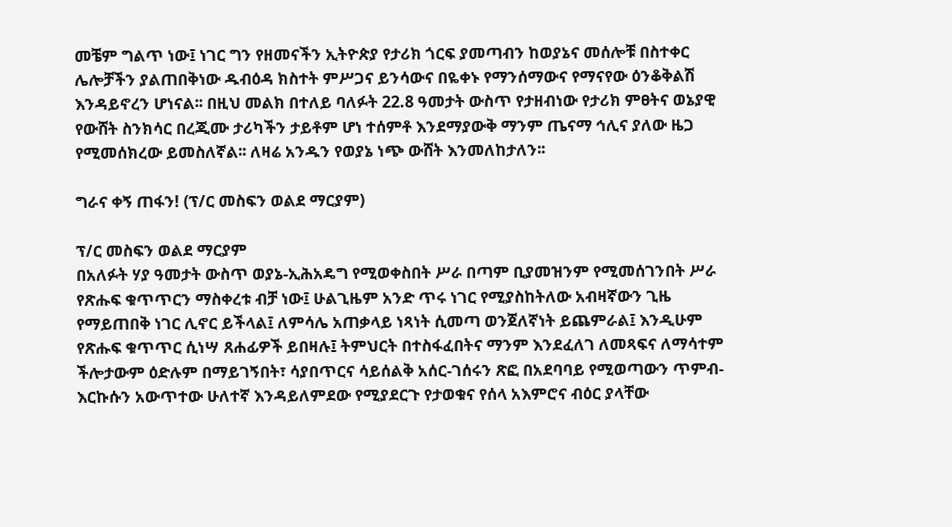መቼም ግልጥ ነው፤ ነገር ግን የዘመናችን ኢትዮጵያ የታሪክ ጎርፍ ያመጣብን ከወያኔና መሰሎቹ በስተቀር ሌሎቻችን ያልጠበቅነው ዱብዕዳ ክስተት ምሥጋና ይንሳውና በዬቀኑ የማንሰማውና የማናየው ዕንቆቅልሽ እንዳይኖረን ሆነናል፡፡ በዚህ መልክ በተለይ ባለፉት 22.8 ዓመታት ውስጥ የታዘብነው የታሪክ ምፀትና ወኔያዊ የውሸት ስንክሳር በረጂሙ ታሪካችን ታይቶም ሆነ ተሰምቶ እንደማያውቅ ማንም ጤናማ ኅሊና ያለው ዜጋ የሚመሰክረው ይመስለኛል፡፡ ለዛሬ አንዱን የወያኔ ነጭ ውሸት እንመለከታለን፡፡

ግራና ቀኝ ጠፋን! (ፕ/ር መስፍን ወልደ ማርያም)

ፕ/ር መስፍን ወልደ ማርያም
በአለፉት ሃያ ዓመታት ውስጥ ወያኔ-ኢሕአዴግ የሚወቀስበት ሥራ በጣም ቢያመዝንም የሚመሰገንበት ሥራ የጽሑፍ ቁጥጥርን ማስቀረቱ ብቻ ነው፤ ሁልጊዜም አንድ ጥሩ ነገር የሚያስከትለው አብዛኛውን ጊዜ የማይጠበቅ ነገር ሊኖር ይችላል፤ ለምሳሌ አጠቃላይ ነጻነት ሲመጣ ወንጀለኛነት ይጨምራል፤ እንዲሁም የጽሑፍ ቁጥጥር ሲነሣ ጸሐፊዎች ይበዛሉ፤ ትምህርት በተስፋፈበትና ማንም እንደፈለገ ለመጻፍና ለማሳተም ችሎታውም ዕድሉም በማይገኝበት፣ ሳያበጥርና ሳይሰልቅ አሰር-ገሰሩን ጽፎ በአደባባይ የሚወጣውን ጥምብ-እርኩሱን አውጥተው ሁለተኛ እንዳይለምደው የሚያደርጉ የታወቁና የሰላ አእምሮና ብዕር ያላቸው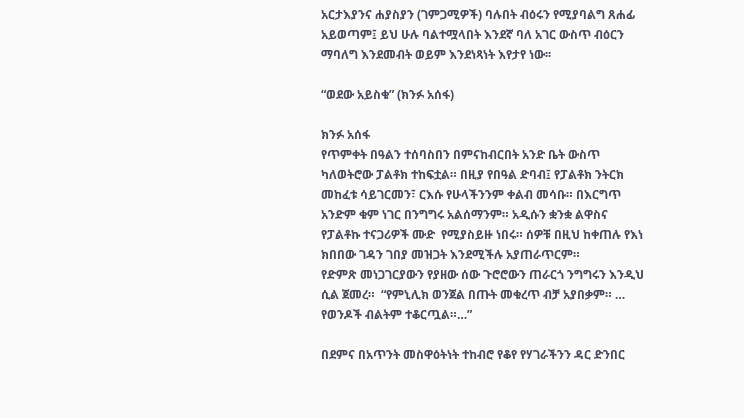አርታእያንና ሐያስያን (ገምጋሚዎች) ባሉበት ብዕሩን የሚያባልግ ጸሐፊ አይወጣም፤ ይህ ሁሉ ባልተሟላበት እንደኛ ባለ አገር ውስጥ ብዕርን ማባለግ እንደመብት ወይም እንደነጻነት እየታየ ነው፡፡

“ወደው አይስቁ” (ክንፉ አሰፋ)

ክንፉ አሰፋ
የጥምቀት በዓልን ተሰባስበን በምናከብርበት አንድ ቤት ውስጥ ካለወትሮው ፓልቶክ ተከፍቷል። በዚያ የበዓል ድባብ፤ የፓልቶክ ንትርክ መከፈቱ ሳይገርመን፣ ርእሱ የሁላችንንም ቀልብ መሳቡ። በእርግጥ አንድም ቁም ነገር በንግግሩ አልሰማንም። አዲሱን ቋንቋ ልዋስና የፓልቶኩ ተናጋሪዎች ሙድ  የሚያስይዙ ነበሩ። ሰዎቹ በዚህ ከቀጠሉ የእነ ክበበው ገዳን ገበያ መዝጋት እንደሚችሉ አያጠራጥርም።
የድምጽ መነጋገርያውን የያዘው ሰው ጉሮሮውን ጠራርጎ ንግግሩን እንዲህ ሲል ጀመረ።  “የምኒሊክ ወንጀል በጡት መቁረጥ ብቻ አያበቃም። …  የወንዶች ብልትም ተቆርጧል።…”

በደምና በአጥንት መስዋዕትነት ተከብሮ የቆየ የሃገራችንን ዳር ድንበር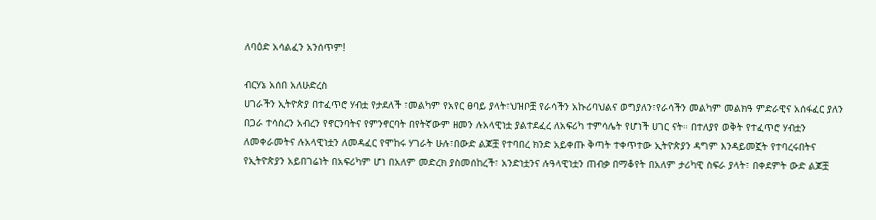ለባዕድ አሳልፈን አንሰጥም!

ብርሃኔ አሰበ አለሁድረስ
ሀገራችን ኢትዮጵያ በተፈጥሮ ሃብቷ የታደለች ፣መልካም የአየር ፀባይ ያላት፣ህዝቦቿ የራሳችን አኩሪባህልና ወግያለን፣የራሳችን መልካም መልክዓ ምድራዊና አሰፋፈር ያለን በጋራ ተሳስረን አብረን የኖርንባትና የምንኖርባት በየትኛውም ዘመን ሉአላዊነቷ ያልተደፈረ ለአፍሪካ ተምሳሌት የሆነች ሀገር ናት። በተለያየ ወቅት የተፈጥሮ ሃብቷን ለመቀራመትና ሉአላዊነቷን ለመዳፈር የሞከሩ ሃገራት ሁሉ፣በውድ ልጆቿ የተባበረ ክንድ አይቀጡ ቅጣት ተቀጥተው ኢትዮጵያን ዳግም እንዳይመኟት የተባረሩበትና የኢትዮጵያን አይበገሬነት በአፍሪካም ሆነ በአለም መድረክ ያስመሰከረች፣ አንድነቷንና ሉዓላዊነቷን ጠብቃ በማቆየት በአለም ታሪካዊ ስፍራ ያላት፣ በቀደምት ውድ ልጆቿ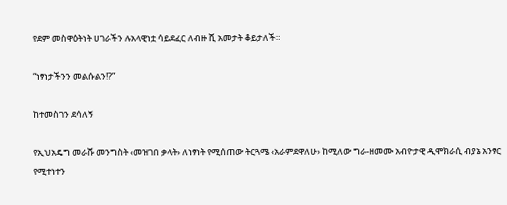የደም መስዋዕትነት ሀገራችን ሉአላዊነቷ ሳይደፈር ለብዙ ሺ አመታት ቆይታለች።

“ነፃነታችንን መልሱልን!?”

ከተመስገን ደሳለኝ

የኢህአዴግ መራሹ መንግስት ‹መዝገበ ቃላት› ለነፃነት የሚሰጠው ትርጓሜ ‹አራምደዋለሁ› ከሚለው ግራ-ዘመሙ አብዮታዊ ዲሞክራሲ ብያኔ አንፃር የሚተነተን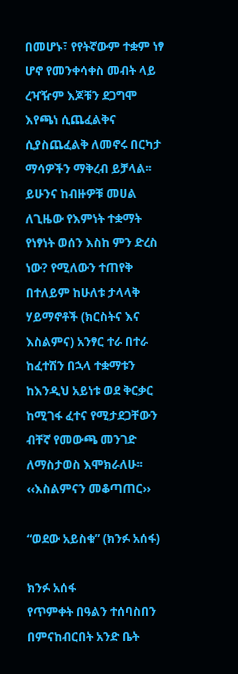በመሆኑ፣ የየትኛውም ተቋም ነፃ ሆኖ የመንቀሳቀስ መብት ላይ ረዣዥም እጆቹን ደጋግሞ እየጫነ ሲጨፈልቅና ሲያስጨፈልቅ ለመኖሩ በርካታ ማሳዎችን ማቅረብ ይቻላል፡፡ ይሁንና ከብዙዎቹ መሀል ለጊዜው የእምነት ተቋማት የነፃነት ወሰን እስከ ምን ድረስ ነው? የሚለውን ተጠየቅ በተለይም ከሁለቱ ታላላቅ ሃይማኖቶች (ክርስትና እና እስልምና) አንፃር ተራ በተራ ከፈተሽን በኋላ ተቋማቱን ከእንዲህ አይነቱ ወደ ቅርቃር ከሚገፋ ፈተና የሚታደጋቸውን ብቸኛ የመውጫ መንገድ ለማስታወስ እሞክራለሁ፡፡
‹‹እስልምናን መቆጣጠር››

“ወደው አይስቁ” (ክንፉ አሰፋ)

ክንፉ አሰፋ
የጥምቀት በዓልን ተሰባስበን በምናከብርበት አንድ ቤት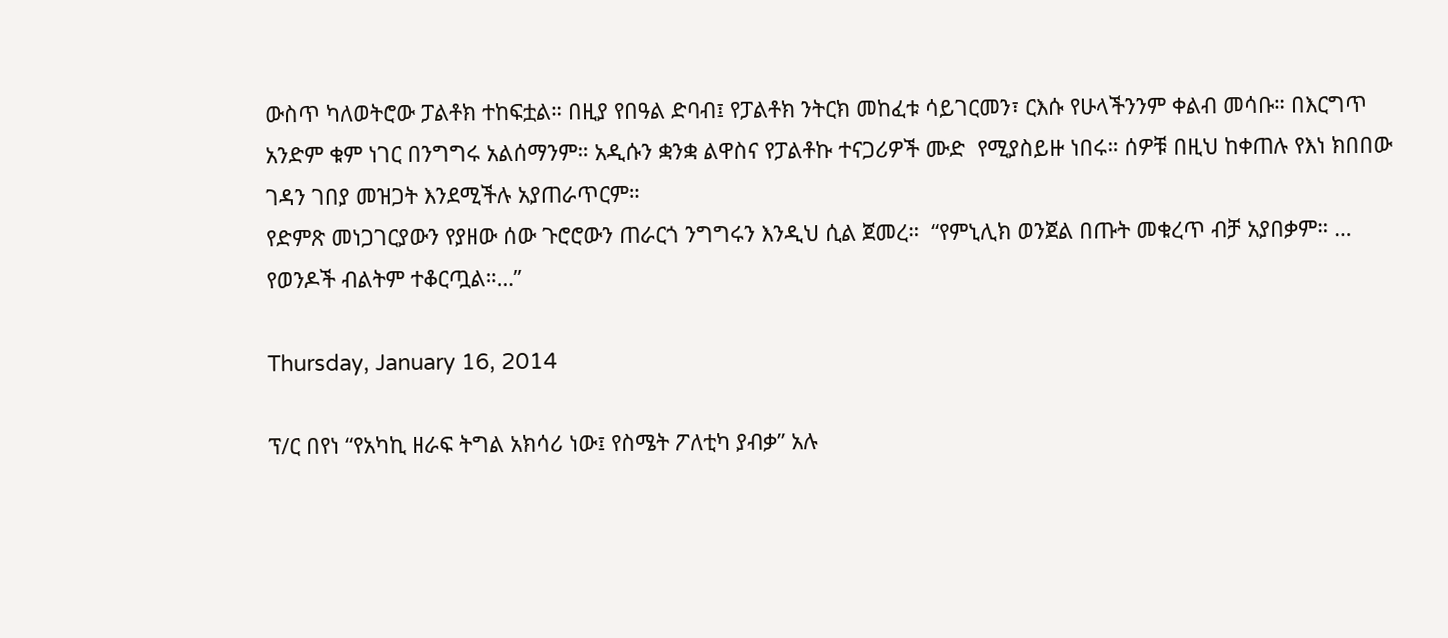ውስጥ ካለወትሮው ፓልቶክ ተከፍቷል። በዚያ የበዓል ድባብ፤ የፓልቶክ ንትርክ መከፈቱ ሳይገርመን፣ ርእሱ የሁላችንንም ቀልብ መሳቡ። በእርግጥ አንድም ቁም ነገር በንግግሩ አልሰማንም። አዲሱን ቋንቋ ልዋስና የፓልቶኩ ተናጋሪዎች ሙድ  የሚያስይዙ ነበሩ። ሰዎቹ በዚህ ከቀጠሉ የእነ ክበበው ገዳን ገበያ መዝጋት እንደሚችሉ አያጠራጥርም።
የድምጽ መነጋገርያውን የያዘው ሰው ጉሮሮውን ጠራርጎ ንግግሩን እንዲህ ሲል ጀመረ።  “የምኒሊክ ወንጀል በጡት መቁረጥ ብቻ አያበቃም። …  የወንዶች ብልትም ተቆርጧል።…”

Thursday, January 16, 2014

ፕ/ር በየነ “የአካኪ ዘራፍ ትግል አክሳሪ ነው፤ የስሜት ፖለቲካ ያብቃ” አሉ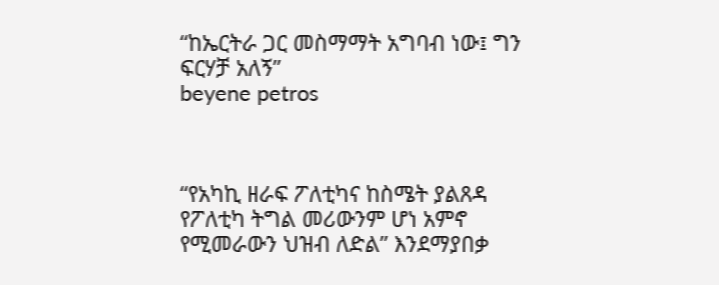“ከኤርትራ ጋር መስማማት አግባብ ነው፤ ግን ፍርሃቻ አለኝ”
beyene petros



“የአካኪ ዘራፍ ፖለቲካና ከስሜት ያልጸዳ የፖለቲካ ትግል መሪውንም ሆነ አምኖ የሚመራውን ህዝብ ለድል” እንደማያበቃ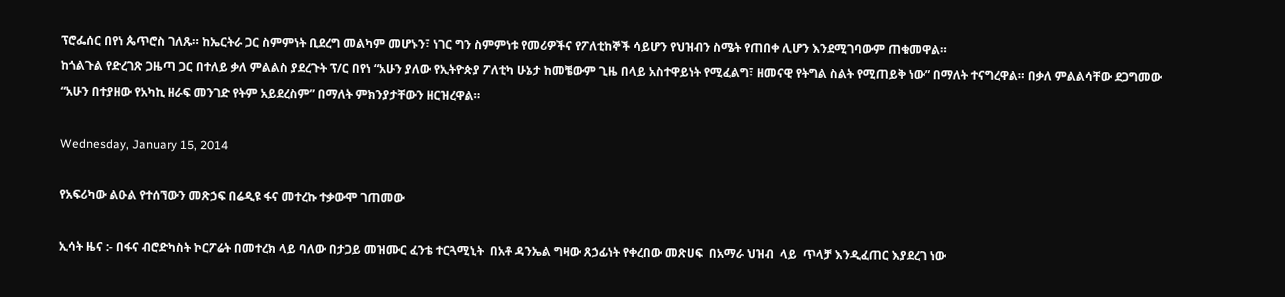ፕሮፌሰር በየነ ጴጥሮስ ገለጹ። ከኤርትራ ጋር ስምምነት ቢደረግ መልካም መሆኑን፣ ነገር ግን ስምምነቱ የመሪዎችና የፖለቲከኞች ሳይሆን የህዝብን ስሜት የጠበቀ ሊሆን እንደሚገባውም ጠቁመዋል።
ከጎልጉል የድረገጽ ጋዜጣ ጋር በተለይ ቃለ ምልልስ ያደረጉት ፕ/ር በየነ “አሁን ያለው የኢትዮጵያ ፖለቲካ ሁኔታ ከመቼውም ጊዜ በላይ አስተዋይነት የሚፈልግ፣ ዘመናዊ የትግል ስልት የሚጠይቅ ነው” በማለት ተናግረዋል። በቃለ ምልልሳቸው ደጋግመው  “አሁን በተያዘው የአካኪ ዘራፍ መንገድ የትም አይደረስም” በማለት ምክንያታቸውን ዘርዝረዋል።

Wednesday, January 15, 2014

የአፍሪካው ልዑል የተሰኘውን መጽኃፍ በሬዲዩ ፋና መተረኩ ተቃውሞ ገጠመው

ኢሳት ዜና :- በፋና ብሮድካስት ኮርፖሬት በመተረክ ላይ ባለው በታጋይ መዝሙር ፈንቴ ተርጓሚኒት  በአቶ ዳንኤል ግዛው ጸኃፊነት የቀረበው መጽሀፍ  በአማራ ህዝብ  ላይ  ጥላቻ እንዲፈጠር እያደረገ ነው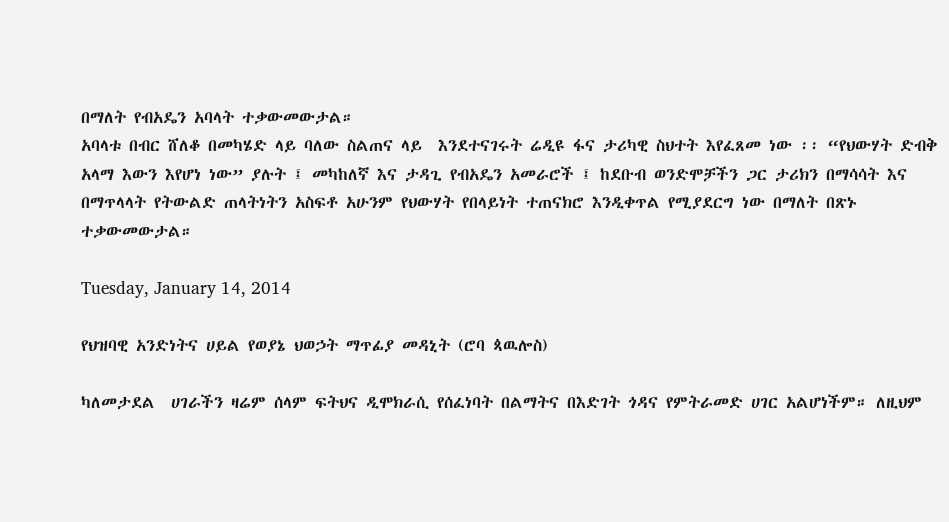በማለት የብአዴን አባላት ተቃውመውታል።
አባላቱ በብር ሸለቆ በመካሄድ ላይ ባለው ስልጠና ላይ  እንደተናገሩት ሬዲዩ ፋና ታሪካዊ ስህተት እየፈጸመ ነው ፡፡ “የህውሃት ድብቅ አላማ እውን እየሆነ ነው” ያሉት ፤ መካከለኛ እና ታዳጊ የብአዴን አመራሮች ፤ ከደቡብ ወንድሞቻችን ጋር ታሪክን በማሳሳት እና በማጥላላት የትውልድ ጠላትነትን አስፍቶ አሁንም የህውሃት የበላይነት ተጠናክሮ እንዲቀጥል የሚያደርግ ነው በማለት በጽኑ ተቃውመውታል።

Tuesday, January 14, 2014

የህዝባዊ አንድነትና ሀይል የወያኔ ህወኃት ማጥፊያ መዳኒት (ሮባ ጳዉሎስ)

ካለመታደል  ሀገራችን ዛሬም ሰላም ፍትህና ዲሞክራሲ የሰፈነባት በልማትና በእድገት ጎዳና የምትራመድ ሀገር አልሆነችም። ለዚህም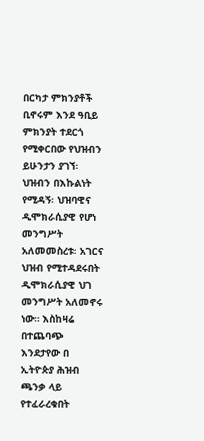በርካታ ምክንያቶች ቢኖሩም እንደ ዓቢይ ምክንያት ተደርጎ የሚቀርበው የህዝብን ይሁንታን ያገኘ፡ ህዝብን በእኩልነት የሚዳኝ፡ ህዝባዊና ዲሞክራሲያዊ የሆነ መንግሥት አለመመስረቱ፡ አገርና ህዝብ የሚተዳደሩበት ዲሞክራሲያዊ ህገ መንግሥት አለመኖሩ ነው። እስከዛሬ በተጨባጭ እንደታየው በ ኢትዮጵያ ሕዝብ ጫንቃ ላይ የተፈራረቁበት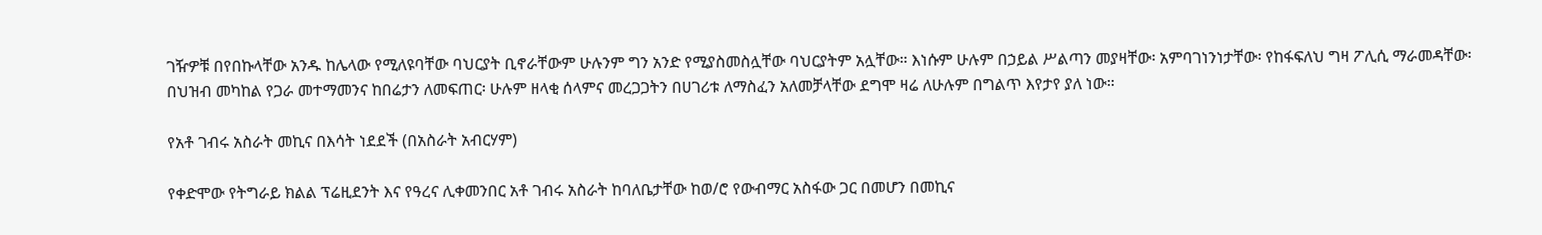ገዥዎቹ በየበኩላቸው አንዱ ከሌላው የሚለዩባቸው ባህርያት ቢኖራቸውም ሁሉንም ግን አንድ የሚያስመስሏቸው ባህርያትም አሏቸው። እነሱም ሁሉም በኃይል ሥልጣን መያዛቸው፡ አምባገነንነታቸው፡ የከፋፍለህ ግዛ ፖሊሲ ማራመዳቸው፡ በህዝብ መካከል የጋራ መተማመንና ከበሬታን ለመፍጠር፡ ሁሉም ዘላቂ ሰላምና መረጋጋትን በሀገሪቱ ለማስፈን አለመቻላቸው ደግሞ ዛሬ ለሁሉም በግልጥ እየታየ ያለ ነው።

የአቶ ገብሩ አስራት መኪና በእሳት ነደደች (በአስራት አብርሃም)

የቀድሞው የትግራይ ክልል ፕሬዚደንት እና የዓረና ሊቀመንበር አቶ ገብሩ አስራት ከባለቤታቸው ከወ/ሮ የውብማር አስፋው ጋር በመሆን በመኪና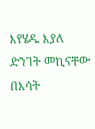እየሄዱ እያለ ድንገት መኪናቸው በእሳት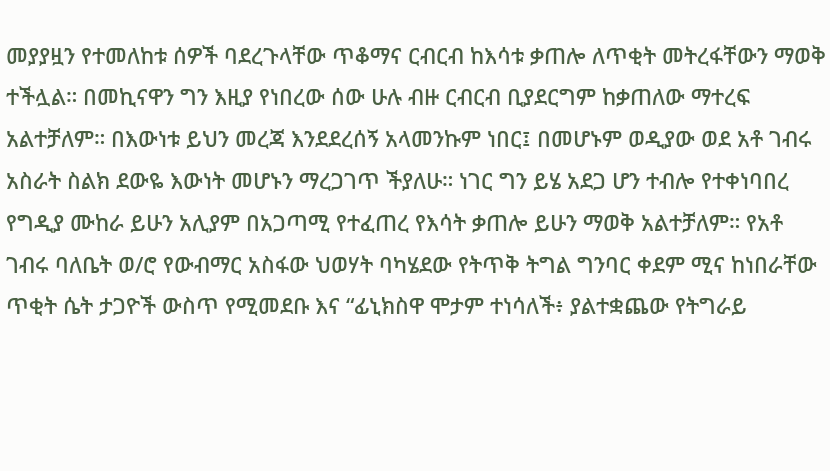መያያዟን የተመለከቱ ሰዎች ባደረጉላቸው ጥቆማና ርብርብ ከእሳቱ ቃጠሎ ለጥቂት መትረፋቸውን ማወቅ ተችሏል። በመኪናዋን ግን እዚያ የነበረው ሰው ሁሉ ብዙ ርብርብ ቢያደርግም ከቃጠለው ማተረፍ አልተቻለም። በእውነቱ ይህን መረጃ እንደደረሰኝ አላመንኩም ነበር፤ በመሆኑም ወዲያው ወደ አቶ ገብሩ አስራት ስልክ ደውዬ እውነት መሆኑን ማረጋገጥ ችያለሁ። ነገር ግን ይሄ አደጋ ሆን ተብሎ የተቀነባበረ የግዲያ ሙከራ ይሁን አሊያም በአጋጣሚ የተፈጠረ የእሳት ቃጠሎ ይሁን ማወቅ አልተቻለም። የአቶ ገብሩ ባለቤት ወ/ሮ የውብማር አስፋው ህወሃት ባካሄደው የትጥቅ ትግል ግንባር ቀደም ሚና ከነበራቸው ጥቂት ሴት ታጋዮች ውስጥ የሚመደቡ እና “ፊኒክስዋ ሞታም ተነሳለች፥ ያልተቋጨው የትግራይ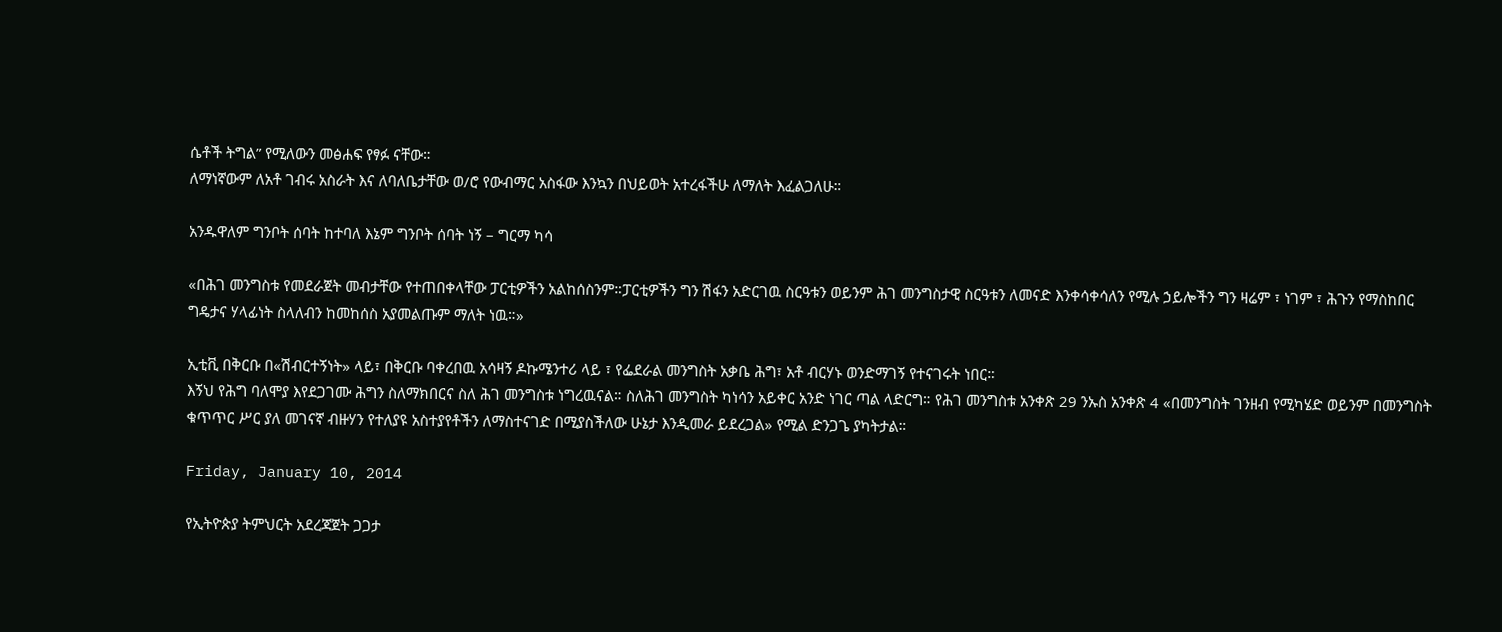ሴቶች ትግል” የሚለውን መፅሐፍ የፃፉ ናቸው።
ለማነኛውም ለአቶ ገብሩ አስራት እና ለባለቤታቸው ወ/ሮ የውብማር አስፋው እንኳን በህይወት አተረፋችሁ ለማለት እፈልጋለሁ።

አንዱዋለም ግንቦት ሰባት ከተባለ እኔም ግንቦት ሰባት ነኝ – ግርማ ካሳ

«በሕገ መንግስቱ የመደራጀት መብታቸው የተጠበቀላቸው ፓርቲዎችን አልከሰስንም።ፓርቲዎችን ግን ሽፋን አድርገዉ ስርዓቱን ወይንም ሕገ መንግስታዊ ስርዓቱን ለመናድ እንቀሳቀሳለን የሚሉ ኃይሎችን ግን ዛሬም ፣ ነገም ፣ ሕጉን የማስከበር ግዴታና ሃላፊነት ስላለብን ከመከሰስ አያመልጡም ማለት ነዉ።»

ኢቲቪ በቅርቡ በ«ሽብርተኝነት» ላይ፣ በቅርቡ ባቀረበዉ አሳዛኝ ዶኩሜንተሪ ላይ ፣ የፌደራል መንግስት አቃቤ ሕግ፣ አቶ ብርሃኑ ወንድማገኝ የተናገሩት ነበር።
እኝህ የሕግ ባለሞያ እየደጋገሙ ሕግን ስለማክበርና ስለ ሕገ መንግስቱ ነግረዉናል። ስለሕገ መንግስት ካነሳን አይቀር አንድ ነገር ጣል ላድርግ። የሕገ መንግስቱ አንቀጽ 29 ንኡስ አንቀጽ 4 «በመንግስት ገንዘብ የሚካሄድ ወይንም በመንግስት ቁጥጥር ሥር ያለ መገናኛ ብዙሃን የተለያዩ አስተያየቶችን ለማስተናገድ በሚያስችለው ሁኔታ እንዲመራ ይደረጋል» የሚል ድንጋጌ ያካትታል።

Friday, January 10, 2014

የኢትዮጵያ ትምህርት አደረጃጀት ጋጋታ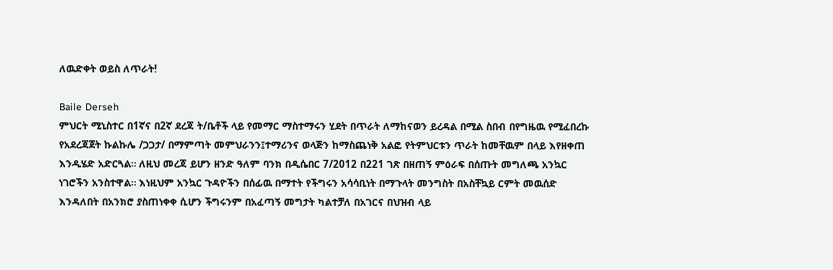ለዉድቀት ወይስ ለጥራት!

Baile Derseh
ምህርት ሚኒስተር በ1ኛና በ2ኛ ደረጃ ት/ቤቶች ላይ የመማር ማስተማሩን ሂደት በጥራት ለማከናወን ይረዳል በሚል ስበብ በየግዜዉ የሚፈበረኩ የአደረጃጀት ኩልኩሌ /ጋጋታ/ በማምጣት መምህራንን፤ተማሪንና ወላጅን ከማስጨነቅ አልፎ የትምህርቱን ጥራት ከመቸዉም በላይ እየዘቀጠ እንዲሄድ አድርጓል። ለዚህ መረጃ ይሆን ዘንድ ዓለም ባንክ በዲሴበር 7/2012 በ221 ገጽ በዘጠኝ ምዕራፍ በሰጡት መግለጫ አንኳር ነገሮችን አንስተዋል። እነዚህም አንኳር ጉዳዮችን በሰፊዉ በማተት የችግሩን አሳሳቢነት በማጉላት መንግስት በአስቸኳይ ርምት መዉሰድ እንዳለበት በአንክሮ ያስጠነቀቀ ሲሆን ችግሩንም በአፈጣኝ መግታት ካልተቻለ በአገርና በህዝብ ላይ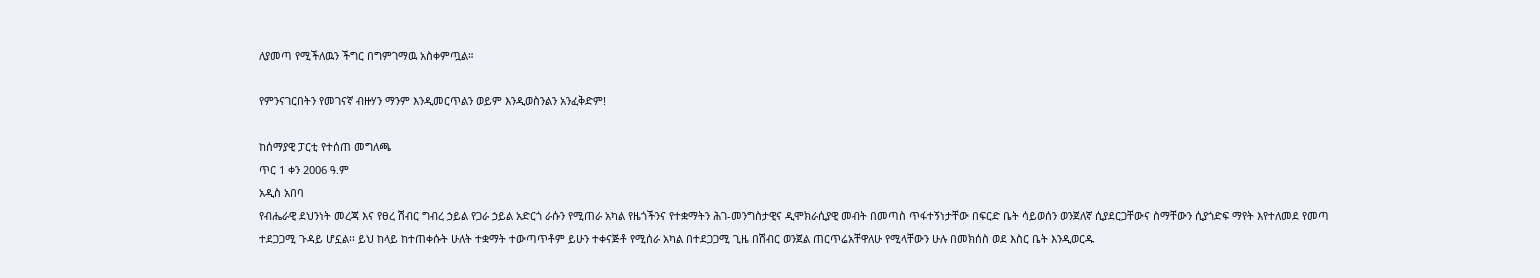ለያመጣ የሚችለዉን ችግር በግምገማዉ አስቀምጧል።

የምንናገርበትን የመገናኛ ብዙሃን ማንም እንዲመርጥልን ወይም እንዲወስንልን አንፈቅድም!

ከሰማያዊ ፓርቲ የተሰጠ መግለጫ
ጥር 1 ቀን 2006 ዓ.ም
አዲስ አበባ
የብሔራዊ ደህንነት መረጃ እና የፀረ ሽብር ግብረ ኃይል የጋራ ኃይል አድርጎ ራሱን የሚጠራ አካል የዜጎችንና የተቋማትን ሕገ-መንግስታዊና ዲሞክራሲያዊ መብት በመጣስ ጥፋተኝነታቸው በፍርድ ቤት ሳይወሰን ወንጀለኛ ሲያደርጋቸውና ስማቸውን ሲያጎድፍ ማየት እየተለመደ የመጣ ተደጋጋሚ ጉዳይ ሆኗል፡፡ ይህ ከላይ ከተጠቀሱት ሁለት ተቋማት ተውጣጥቶም ይሁን ተቀናጅቶ የሚሰራ አካል በተደጋጋሚ ጊዜ በሽብር ወንጀል ጠርጥሬአቸዋለሁ የሚላቸውን ሁሉ በመክሰስ ወደ እስር ቤት እንዲወርዱ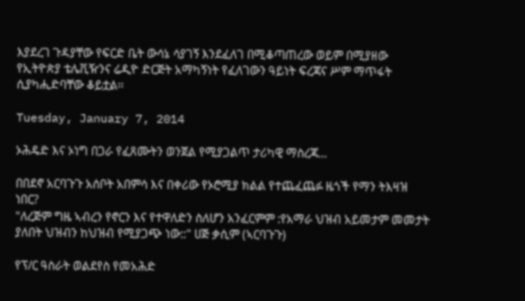እያደረገ ጉዳያቸው የፍርድ ቤት ውሳኔ ሳያገኝ እንደፈለገ በሚቆጣጠረው ወይም በሚያዘው የኢትዮጵያ ቴሌቪዥንና ሬዲዮ ድርጅት አማካኝነት የፈለገውን ዓይነት ፍረጃና ሥም ማጥፋት ሲያካሒድባቸው ቆይቷል፡፡

Tuesday, January 7, 2014

ኦሕዴድ እና ኦነግ በጋራ የፈጸሙትን ወንጀል የሚያጋልጥ ታሪካዊ ማስረጃ...

በበደኖ አርባጉጉ አሰቦት አበምሳ እና በቀሪው የኦሮሚያ ክልል የተጨፈጨፉ ዜጎች የማን ትእዛዝ ነበር?
"ለረጅም ግዜ ኣብረን የኖርን እና የተዋለድን ስለሆን አንፈርምም :የአማራ ህዝብ አይመታም መመታት ያለበት ህዝብን ከህዝብ የሚያጋጭ ነው::" ሀጅ ቃሲም (ኣርባጉጉ)

የፕ/ር ዓስራት ወልደየስ የመአሕድ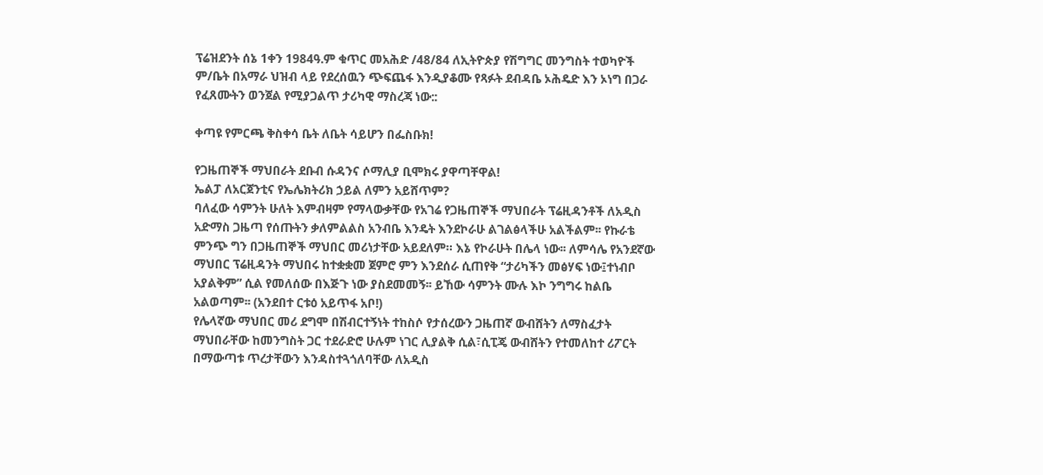ፕሬዝደንት ሰኔ 1ቀን 1984ዓ.ም ቁጥር መአሕድ /48/84 ለኢትዮጵያ የሽግግር መንግስት ተወካዮች ም/ቤት በአማራ ህዝብ ላይ የደረሰዉን ጭፍጨፋ እንዲያቆሙ የጻፉት ደብዳቤ ኦሕዴድ እን ኦነግ በጋራ የፈጸሙትን ወንጀል የሚያጋልጥ ታሪካዊ ማስረጃ ነው::

ቀጣዩ የምርጫ ቅስቀሳ ቤት ለቤት ሳይሆን በፌስቡክ!

የጋዜጠኞች ማህበራት ደቡብ ሱዳንና ሶማሊያ ቢሞክሩ ያዋጣቸዋል!
ኤልፓ ለአርጀንቲና የኤሌክትሪክ ኃይል ለምን አይሸጥም?
ባለፈው ሳምንት ሁለት እምብዛም የማላውቃቸው የአገሬ የጋዜጠኞች ማህበራት ፕሬዚዳንቶች ለአዲስ አድማስ ጋዜጣ የሰጡትን ቃለምልልስ አንብቤ እንዴት እንደኮራሁ ልገልፅላችሁ አልችልም፡፡ የኩራቴ ምንጭ ግን በጋዜጠኞች ማህበር መሪነታቸው አይደለም። እኔ የኮራሁት በሌላ ነው፡፡ ለምሳሌ የአንደኛው ማህበር ፕሬዚዳንት ማህበሩ ከተቋቋመ ጀምሮ ምን እንደሰራ ሲጠየቅ “ታሪካችን መፅሃፍ ነው፤ተነብቦ አያልቅም” ሲል የመለሰው በእጅጉ ነው ያስደመመኝ፡፡ ይኸው ሳምንት ሙሉ እኮ ንግግሩ ከልቤ አልወጣም፡፡ (አንደበተ ርቱዕ አይጥፋ አቦ!)
የሌላኛው ማህበር መሪ ደግሞ በሽብርተኝነት ተከስሶ የታሰረውን ጋዜጠኛ ውብሸትን ለማስፈታት ማህበራቸው ከመንግስት ጋር ተደራድሮ ሁሉም ነገር ሊያልቅ ሲል፣ሲፒጄ ውብሸትን የተመለከተ ሪፖርት በማውጣቱ ጥረታቸውን እንዳስተጓጎለባቸው ለአዲስ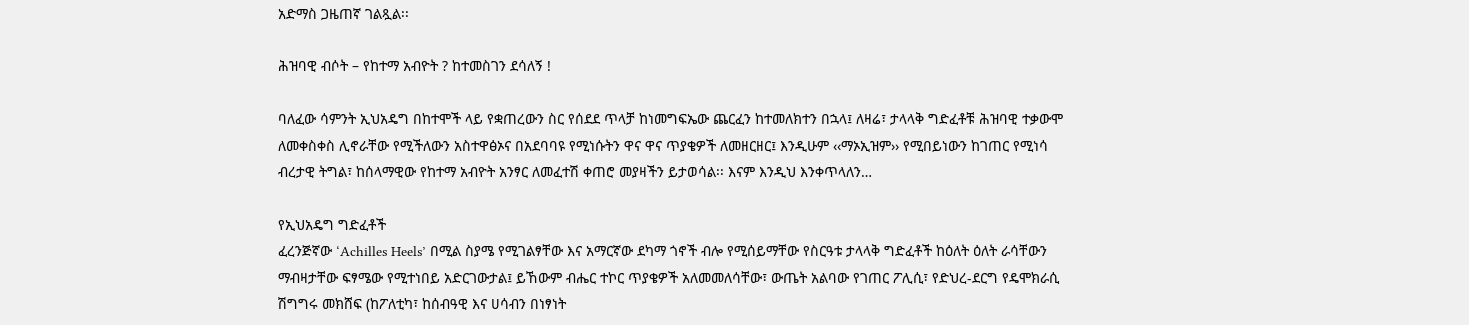አድማስ ጋዜጠኛ ገልጿል፡፡

ሕዝባዊ ብሶት – የከተማ አብዮት ? ከተመስገን ደሳለኝ !

ባለፈው ሳምንት ኢህአዴግ በከተሞች ላይ የቋጠረውን ስር የሰደደ ጥላቻ ከነመግፍኤው ጨርፈን ከተመለክተን በኋላ፤ ለዛሬ፣ ታላላቅ ግድፈቶቹ ሕዝባዊ ተቃውሞ ለመቀስቀስ ሊኖራቸው የሚችለውን አስተዋፅኦና በአደባባዩ የሚነሱትን ዋና ዋና ጥያቄዎች ለመዘርዘር፤ እንዲሁም ‹‹ማኦኢዝም›› የሚበይነውን ከገጠር የሚነሳ ብረታዊ ትግል፣ ከሰላማዊው የከተማ አብዮት አንፃር ለመፈተሽ ቀጠሮ መያዛችን ይታወሳል፡፡ እናም እንዲህ እንቀጥላለን…

የኢህአዴግ ግድፈቶች
ፈረንጅኛው ‘Achilles Heels’ በሚል ስያሜ የሚገልፃቸው እና አማርኛው ደካማ ጎኖች ብሎ የሚሰይማቸው የስርዓቱ ታላላቅ ግድፈቶች ከዕለት ዕለት ራሳቸውን ማብዛታቸው ፍፃሜው የሚተነበይ አድርገውታል፤ ይኸውም ብሔር ተኮር ጥያቄዎች አለመመለሳቸው፣ ውጤት አልባው የገጠር ፖሊሲ፣ የድህረ-ደርግ የዴሞክራሲ ሽግግሩ መክሸፍ (ከፖለቲካ፣ ከሰብዓዊ እና ሀሳብን በነፃነት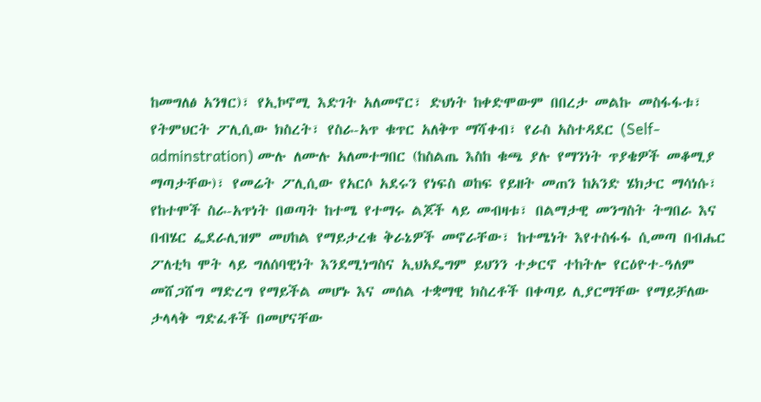ከመግለፅ አንፃር)፣ የኢኮኖሚ እድገት አለመኖር፣ ድህነት ከቀድሞውም በበረታ መልኩ መስፋፋቱ፣ የትምህርት ፖሊሲው ክስረት፣ የስራ-አጥ ቁጥር አለቅጥ ማሻቀብ፣ የራስ አስተዳደር (Self-adminstration) ሙሉ ለሙሉ አለመተግበር (ከስልጤ እስከ ቁጫ ያሉ የማንነት ጥያቄዎች መቆሚያ ማጣታቸው)፣ የመሬት ፖሊሲው የአርሶ አደሩን የነፍስ ወከፍ የይዘት መጠን ከአንድ ሄክታር ማሳነሱ፣ የከተሞች ስራ-አጥነት በወጣት ከተሜ የተማሩ ልጆች ላይ መብዛቱ፣ በልማታዊ መንግስት ትግበራ እና በብሄር ፌደራሊዝም መሀከል የማይታረቁ ቅራኔዎች መኖራቸው፣ ከተሜነት እየተስፋፋ ሲመጣ በብሔር ፖለቲካ ሞት ላይ ግለሰባዊነት እንደሚነግስና ኢህአዴግም ይህንን ተቃርኖ ተከትሎ የርዕዮተ-ዓለም መሸጋሸግ ማድረግ የማይችል መሆኑ እና መሰል ተቋማዊ ክስረቶች በቀጣይ ሊያርማቸው የማይቻለው ታላላቅ ግድፈቶች በመሆናቸው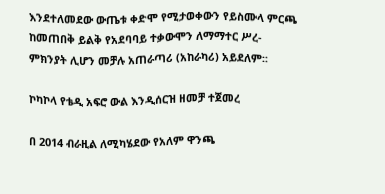እንደተለመደው ውጤቱ ቀድሞ የሚታወቀውን የይስሙላ ምርጫ ከመጠበቅ ይልቅ የአደባባይ ተቃውሞን ለማማተር ሥረ-ምክንያት ሊሆን መቻሉ አጠራጣሪ (አከራካሪ) አይደለም፡፡

ኮካኮላ የቴዲ አፍሮ ውል እንዲሰርዝ ዘመቻ ተጀመረ

በ 2014 ብራዚል ለሚካሄደው የአለም ዋንጫ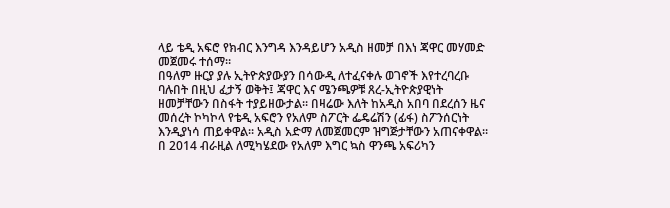ላይ ቴዲ አፍሮ የክብር እንግዳ እንዳይሆን አዲስ ዘመቻ በእነ ጃዋር መሃመድ መጀመሩ ተሰማ።
በዓለም ዙርያ ያሉ ኢትዮጵያውያን በሳውዲ ለተፈናቀሉ ወገኖች እየተረባረቡ ባሉበት በዚህ ፈታኝ ወቅት፤ ጃዋር እና ሜንጫዎቹ ጸረ-ኢትዮጵያዊነት ዘመቻቸውን በስፋት ተያይዘውታል። በዛሬው እለት ከአዲስ አበባ በደረሰን ዜና መሰረት ኮካኮላ የቴዲ አፍሮን የአለም ስፖርት ፌዴሬሽን (ፊፋ) ስፖንሰርነት እንዲያነሳ ጠይቀዋል። አዲስ አድማ ለመጀመርም ዝግጅታቸውን አጠናቀዋል።
በ 2014 ብራዚል ለሚካሄደው የአለም እግር ኳስ ዋንጫ አፍሪካን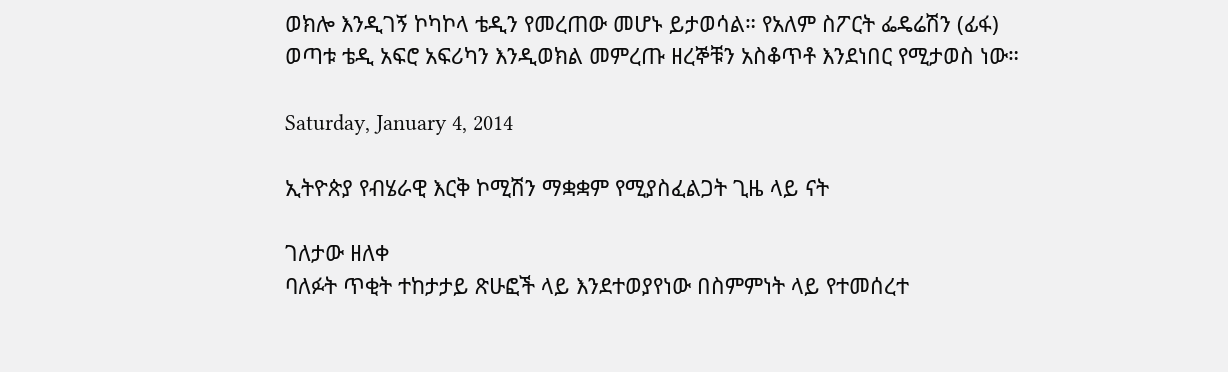ወክሎ እንዲገኝ ኮካኮላ ቴዲን የመረጠው መሆኑ ይታወሳል። የአለም ስፖርት ፌዴሬሽን (ፊፋ) ወጣቱ ቴዲ አፍሮ አፍሪካን እንዲወክል መምረጡ ዘረኞቹን አስቆጥቶ እንደነበር የሚታወስ ነው።

Saturday, January 4, 2014

ኢትዮጵያ የብሄራዊ እርቅ ኮሚሽን ማቋቋም የሚያስፈልጋት ጊዜ ላይ ናት

ገለታው ዘለቀ
ባለፉት ጥቂት ተከታታይ ጽሁፎች ላይ እንደተወያየነው በስምምነት ላይ የተመሰረተ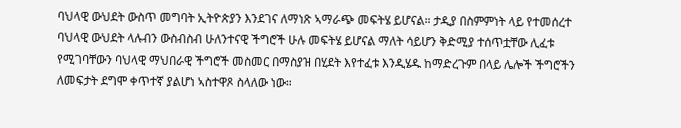ባህላዊ ውህደት ውስጥ መግባት ኢትዮጵያን እንደገና ለማነጽ ኣማራጭ መፍትሄ ይሆናል። ታዲያ በስምምነት ላይ የተመሰረተ ባህላዊ ውህደት ላሉብን ውስብስብ ሁለንተናዊ ችግሮች ሁሉ መፍትሄ ይሆናል ማለት ሳይሆን ቅድሚያ ተሰጥቷቸው ሊፈቱ የሚገባቸውን ባህላዊ ማህበራዊ ችግሮች መስመር በማስያዝ በሂደት እየተፈቱ እንዲሄዱ ከማድረጉም በላይ ሌሎች ችግሮችን ለመፍታት ደግሞ ቀጥተኛ ያልሆነ ኣስተዋጾ ስላለው ነው።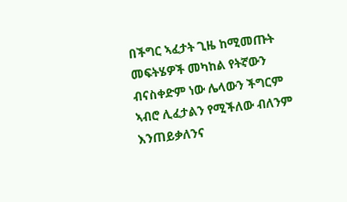በችግር ኣፈታት ጊዜ ከሚመጡት መፍትሄዎች መካከል የትኛውን ብናስቀድም ነው ሌላውን ችግርም ኣብሮ ሊፈታልን የሚችለው ብለንም እንጠይቃለንና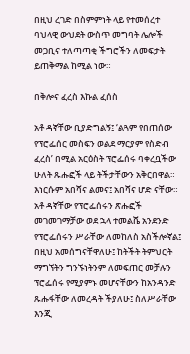በዚህ ረገድ በስምምነት ላይ የተመሰረተ ባህላዊ ውህደት ውስጥ መግባት ሌሎች መጋቢና ተለጣጣቂ ችግሮችን ለመፍታት ይጠቅማል ከሚል ነው።

በቅሎና ፈረስ እኩል ፈሰስ

አቶ ዳኛቸው ቢያድግልኝ፤ ‘ልጓም የበጠሰው የፕሮፌሰር መስፍን ወልደ ማርያም የስድብ ፈረስ’ በሚል አርዕስት ፕሮፌሰሩ ባቀረቧችው ሁለት ጹሑፎች ላይ ትችታቸውን አቅርበዋል። እነርሱም አበሻና ልመና፤ አበሻና ሆድ ናቸው።
አቶ ዳኛቸው የፕሮፌሰሩን ጽሑፎች መገመገማቻው ወደ ኋላ ተመልሼ አንደንድ የፕሮፌሰሩን ሥራቸው ለመከለስ አስችሎኛል፤ በዚህ አመሰግናቸዋለሁ፤ ከትችት ትምህርት ማግኘትን ግንኙነትንም ለመፍጠር መቻሉን ፕሮፌሰሩ የሚያምኑ መሆናቸውን ከአንዳንድ ጹሑፋቸው ለመረዳት ችያለሁ፤ ስለሥራቸው እንጂ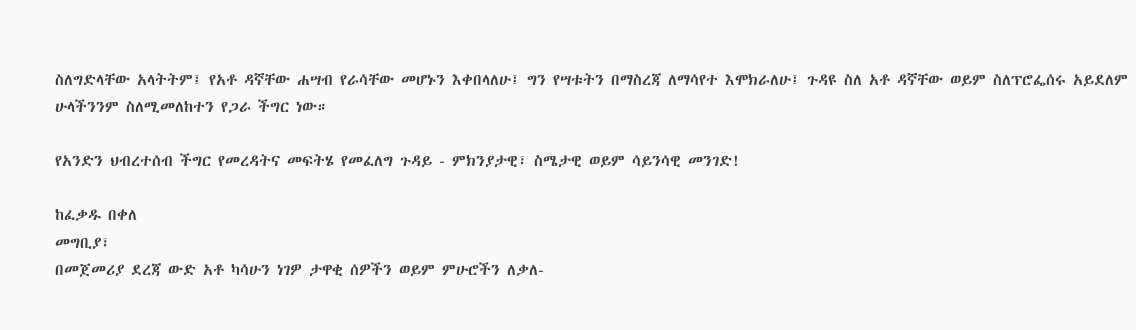ስለግድላቸው አላትትም፤ የአቶ ዳኛቸው ሐሣብ የራሳቸው መሆኑን እቀበላለሁ፤ ግን የሣቱትን በማስረጃ ለማሳየተ እሞክራለሁ፤ ጉዳዩ ስለ አቶ ዳኛቸው ወይም ስለፕሮፌሰሩ አይደለም ሁላችንንም ስለሚመለከተን የጋራ ችግር ነው።

የአንድን ህብረተሰብ ችግር የመረዳትና መፍትሄ የመፈለግ ጉዳይ - ምክንያታዊ፣ ስሜታዊ ወይም ሳይንሳዊ መንገድ!

ከፈቃዱ በቀለ
መግቢያ፣
በመጀመሪያ ደረጃ ውድ አቶ ካሳሁን ነገዎ ታዋቂ ሰዎችን ወይም ምሁሮችን ለቃለ-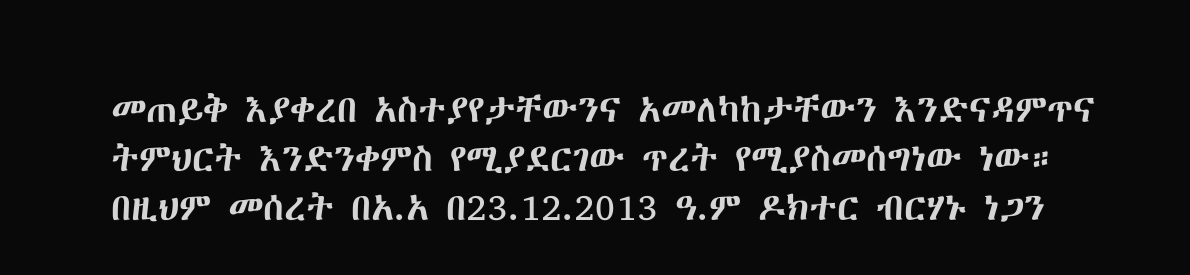መጠይቅ እያቀረበ አስተያየታቸውንና አመለካከታቸውን እንድናዳምጥና ትምህርት እንድንቀምስ የሚያደርገው ጥረት የሚያስመሰግነው ነው። በዚህም መሰረት በአ.አ በ23.12.2013 ዓ.ም ዶክተር ብርሃኑ ነጋን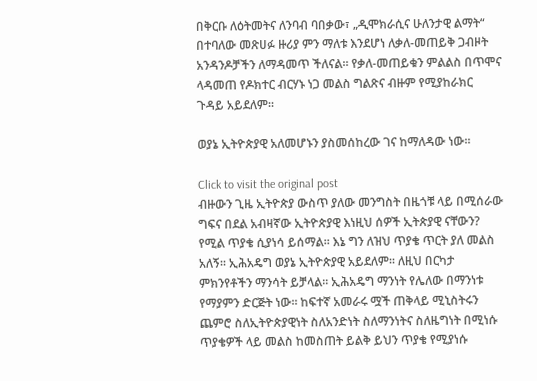በቅርቡ ለዕትመትና ለንባብ ባበቃው፣ „ዲሞክራሲና ሁለንታዊ ልማት“ በተባለው መጽሀፉ ዙሪያ ምን ማለቱ እንደሆነ ለቃለ-መጠይቅ ጋብዞት አንዳንዶቻችን ለማዳመጥ ችለናል። የቃለ-መጠይቁን ምልልስ በጥሞና ላዳመጠ የዶክተር ብርሃኑ ነጋ መልስ ግልጽና ብዙም የሚያከራክር ጉዳይ አይደለም።

ወያኔ ኢትዮጵያዊ አለመሆኑን ያስመሰከረው ገና ከማለዳው ነው፡፡

Click to visit the original post
ብዙውን ጊዜ ኢትዮጵያ ውስጥ ያለው መንግስት በዜጎቹ ላይ በሚሰራው ግፍና በደል አብዛኛው ኢትዮጵያዊ እነዚህ ሰዎች ኢትጵያዊ ናቸውን? የሚል ጥያቄ ሲያነሳ ይሰማል፡፡ እኔ ግን ለዝህ ጥያቄ ጥርት ያለ መልስ አለኝ፡፡ ኢሕአዴግ ወያኔ ኢትዮጵያዊ አይደለም፡፡ ለዚህ በርካታ ምክንየቶችን ማንሳት ይቻላል፡፡ ኢሕአዴግ ማንነት የሌለው በማንነቱ የማያምን ድርጅት ነው፡፡ ከፍተኛ አመራሩ ሟች ጠቅላይ ሚኒስትሩን ጨምሮ ስለኢትዮጵያዊነት ስለአንድነት ስለማንነትና ስለዜግነት በሚነሱ ጥያቄዎች ላይ መልስ ከመስጠት ይልቅ ይህን ጥያቄ የሚያነሱ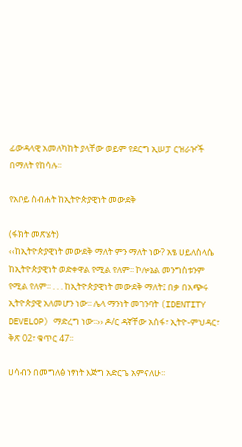ፊውዳላዊ አመለካከት ያላቸው ወይም የደርግ ኢሠፓ ርዝራዦች በማለት የከሳሉ፡፡

የአቦይ ስብሐት ከኢትዮጵያዊነት መውደቅ

(ፋክት መጽሄት)
‹‹ከኢትዮጵያዊነት መውደቅ ማለት ምን ማለት ነው? አፄ ሀይለስላሴ ከኢትዮጵያዊነት ወድቀዋል የሚል የለም፡፡ ኮሎኔል መንግስቱንም የሚል የለም፡፡ . . . ከኢትዮጵያዊነት መውደቅ ማለት፤ በቃ በአጭሩ ኢትዮጵያዊ አለመሆን ነው፡፡ ሌላ ማንነት መገንባት (IDENTITY DEVELOP) ማድረግ ነው፡፡›› ዶ/ር ዳኛቸው አሰፋ፣ ኢትዮ-ምህዳር፣ ቅጽ 02፣ ቁጥር 47፡፡

ሀሳብን በመግለፅ ነፃነት እጅግ አድርጌ አምናለሁ፡፡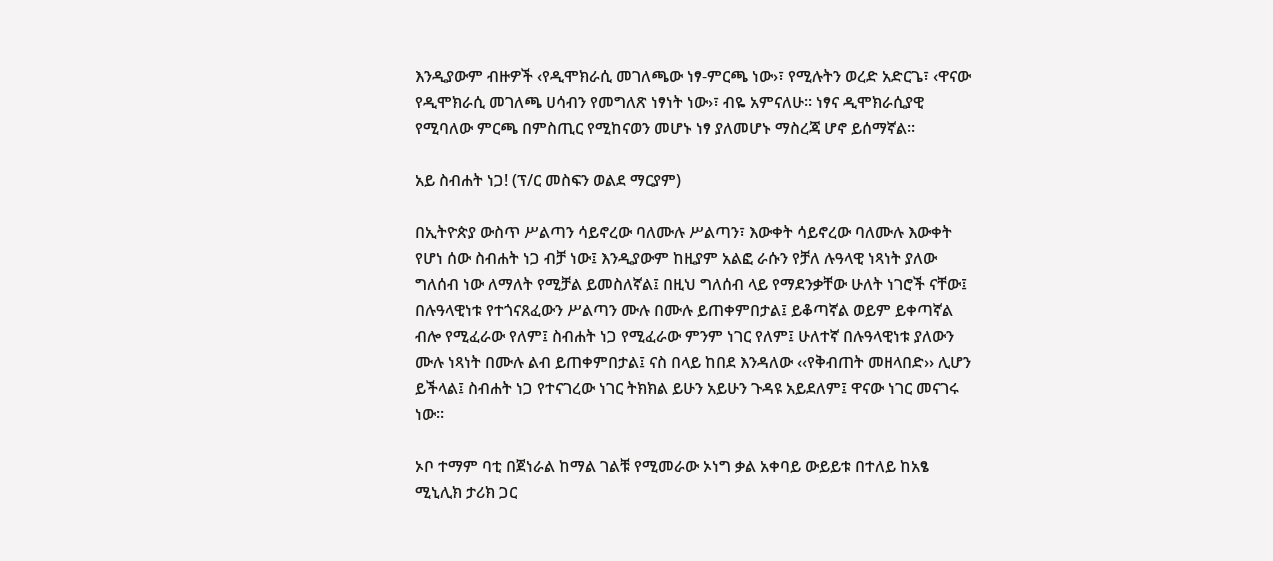እንዲያውም ብዙዎች ‹የዲሞክራሲ መገለጫው ነፃ-ምርጫ ነው›፣ የሚሉትን ወረድ አድርጌ፣ ‹ዋናው የዲሞክራሲ መገለጫ ሀሳብን የመግለጽ ነፃነት ነው›፣ ብዬ አምናለሁ፡፡ ነፃና ዲሞክራሲያዊ የሚባለው ምርጫ በምስጢር የሚከናወን መሆኑ ነፃ ያለመሆኑ ማስረጃ ሆኖ ይሰማኛል፡፡

አይ ስብሐት ነጋ! (ፕ/ር መስፍን ወልደ ማርያም)

በኢትዮጵያ ውስጥ ሥልጣን ሳይኖረው ባለሙሉ ሥልጣን፣ እውቀት ሳይኖረው ባለሙሉ እውቀት የሆነ ሰው ስብሐት ነጋ ብቻ ነው፤ እንዲያውም ከዚያም አልፎ ራሱን የቻለ ሉዓላዊ ነጻነት ያለው ግለሰብ ነው ለማለት የሚቻል ይመስለኛል፤ በዚህ ግለሰብ ላይ የማደንቃቸው ሁለት ነገሮች ናቸው፤ በሉዓላዊነቱ የተጎናጸፈውን ሥልጣን ሙሉ በሙሉ ይጠቀምበታል፤ ይቆጣኛል ወይም ይቀጣኛል ብሎ የሚፈራው የለም፤ ስብሐት ነጋ የሚፈራው ምንም ነገር የለም፤ ሁለተኛ በሉዓላዊነቱ ያለውን ሙሉ ነጻነት በሙሉ ልብ ይጠቀምበታል፤ ናስ በላይ ከበደ እንዳለው ‹‹የቅብጠት መዘላበድ›› ሊሆን ይችላል፤ ስብሐት ነጋ የተናገረው ነገር ትክክል ይሁን አይሁን ጉዳዩ አይደለም፤ ዋናው ነገር መናገሩ ነው።

ኦቦ ተማም ባቲ በጀነራል ከማል ገልቹ የሚመራው ኦነግ ቃል አቀባይ ውይይቱ በተለይ ከአፄ ሚኒሊክ ታሪክ ጋር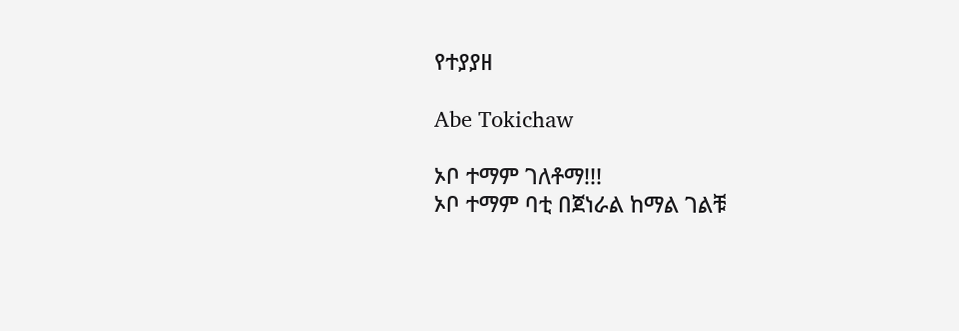የተያያዘ

Abe Tokichaw

ኦቦ ተማም ገለቶማ!!!
ኦቦ ተማም ባቲ በጀነራል ከማል ገልቹ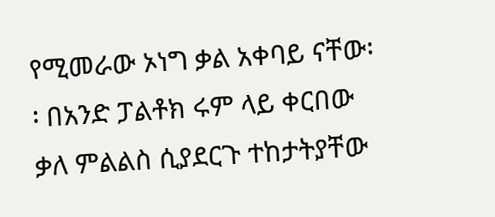የሚመራው ኦነግ ቃል አቀባይ ናቸው፡፡ በአንድ ፓልቶክ ሩም ላይ ቀርበው ቃለ ምልልስ ሲያደርጉ ተከታትያቸው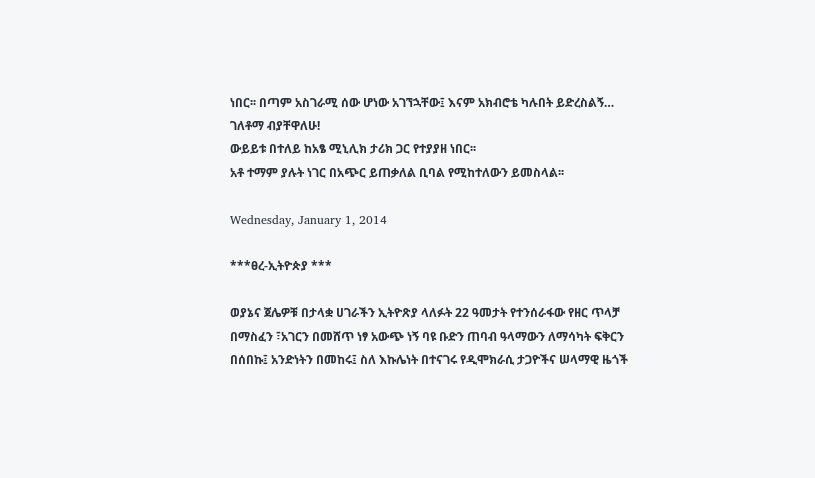ነበር፡፡ በጣም አስገራሚ ሰው ሆነው አገኘኋቸው፤ እናም አክብሮቴ ካሉበት ይድረስልኝ… ገለቶማ ብያቸዋለሁ!
ውይይቱ በተለይ ከአፄ ሚኒሊክ ታሪክ ጋር የተያያዘ ነበር፡፡
አቶ ተማም ያሉት ነገር በአጭር ይጠቃለል ቢባል የሚከተለውን ይመስላል፡፡

Wednesday, January 1, 2014

***ፀረ-ኢትዮጵያ ***

ወያኔና ጀሌዎቹ በታላቋ ሀገራችን ኢትዮጽያ ላለፉት 22 ዓመታት የተንሰራፋው የዘር ጥላቻ በማስፈን ፣አገርን በመሸጥ ነፃ አውጭ ነኝ ባዩ ቡድን ጠባብ ዓላማውን ለማሳካት ፍቅርን በሰበኩ፤ አንድነትን በመከሩ፤ ስለ እኩሌነት በተናገሩ የዲሞክራሲ ታጋዮችና ሠላማዊ ዜጎች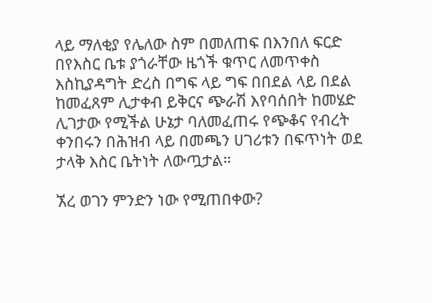ላይ ማለቂያ የሌለው ስም በመለጠፍ በእንበለ ፍርድ በየእስር ቤቱ ያጎራቸው ዜጎች ቁጥር ለመጥቀስ እስኪያዳግት ድረስ በግፍ ላይ ግፍ በበደል ላይ በደል ከመፈጸም ሊታቀብ ይቅርና ጭራሽ እየባሰበት ከመሄድ ሊገታው የሚችል ሁኔታ ባለመፈጠሩ የጭቆና የብረት ቀንበሩን በሕዝብ ላይ በመጫን ሀገሪቱን በፍጥነት ወደ ታላቅ እስር ቤትነት ለውጧታል።

ኧረ ወገን ምንድን ነው የሚጠበቀው?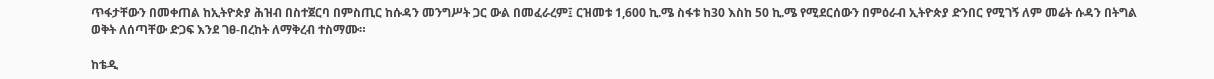ጥፋታቸውን በመቀጠል ከኢትዮጵያ ሕዝብ በስተጀርባ በምስጢር ከሱዳን መንግሥት ጋር ውል በመፈራረም፤ ርዝመቱ 1,600 ኪ.ሜ ስፋቱ ከ30 እስከ 50 ኪ.ሜ የሚደርሰውን በምዕራብ ኢትዮጵያ ድንበር የሚገኝ ለም መሬት ሱዳን በትግል ወቅት ለሰጣቸው ድጋፍ እንደ ገፀ-በረከት ለማቅረብ ተስማሙ።

ከቴዲ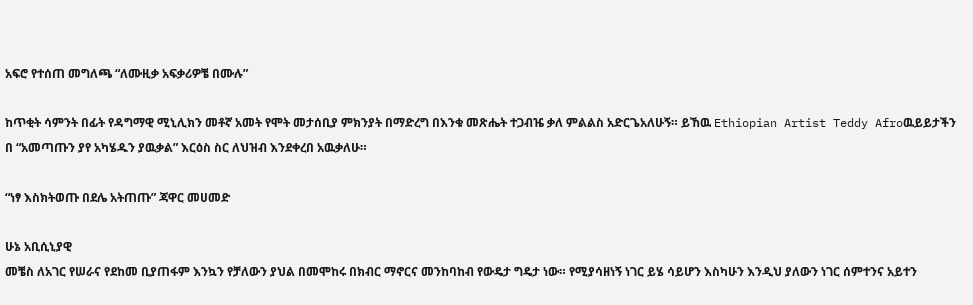አፍሮ የተሰጠ መግለጫ “ለሙዚቃ አፍቃሪዎቼ በሙሉ”

ከጥቂት ሳምንት በፊት የዳግማዊ ሚኒሊክን መቶኛ አመት የሞት መታሰቢያ ምክንያት በማድረግ በእንቁ መጽሔት ተጋብዤ ቃለ ምልልስ አድርጌአለሁኝ። ይኸዉ Ethiopian Artist Teddy Afroዉይይታችን በ “አመጣጡን ያየ አካሄዱን ያዉቃል” እርዕስ ስር ለህዝብ እንደቀረበ አዉቃለሁ።

“ነፃ እስክትወጡ በደሌ አትጠጡ” ጃዋር መሀመድ

ሁኔ አቢሲኒያዊ
መቼስ ለአገር የሠራና የደከመ ቢያጠፋም እንኳን የቻለውን ያህል በመሞከሩ በክብር ማኖርና መንከባከብ የውዴታ ግዴታ ነው። የሚያሳዘነኝ ነገር ይሄ ሳይሆን እስካሁን እንዲህ ያለውን ነገር ሰምተንና አይተን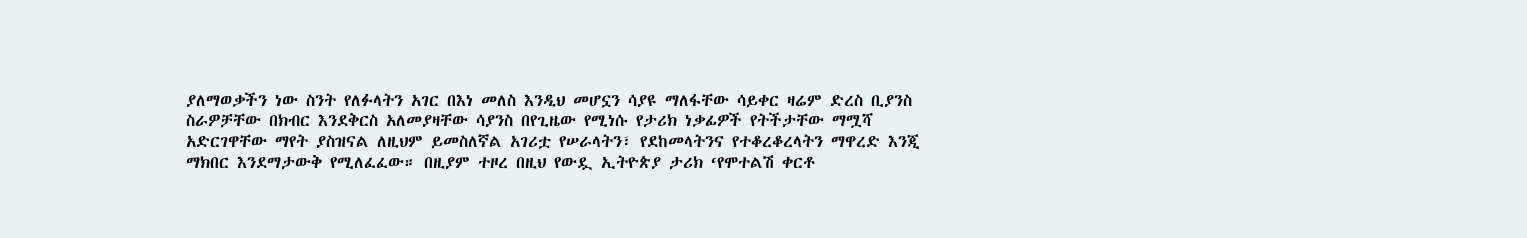ያለማወቃችን ነው ስንት የለፉላትን አገር በእነ መለስ እንዲህ መሆኗን ሳያዩ ማለፋቸው ሳይቀር ዛሬም ድረስ ቢያንስ ስራዎቻቸው በክብር እንደቅርስ አለመያዛቸው ሳያንስ በየጊዜው የሚነሱ የታሪክ ነቃፊዎች የትችታቸው ማሟሻ አድርገዋቸው ማየት ያስዝናል ለዚህም ይመስለኛል አገሪቷ የሠራላትን፣ የደከመላትንና የተቆረቆረላትን ማዋረድ እንጂ ማክበር እንደማታውቅ የሚለፈፈው። በዚያም ተዞረ በዚህ የውዷ ኢትዮጵያ ታሪክ ‘የሞተልሽ ቀርቶ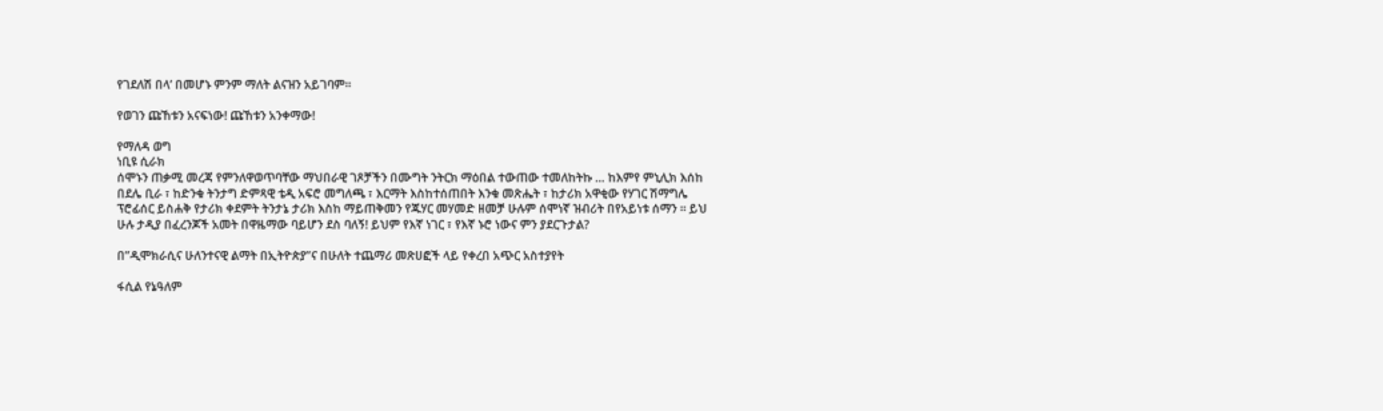የገደለሽ በላ’ በመሆኑ ምንም ማለት ልናዝን አይገባም።

የወገን ጩኸቱን አናፍነው! ጩኸቱን አንቀማው!

የማለዳ ወግ
ነቢዩ ሲራክ
ሰሞኑን ጠቃሚ መረጃ የምንለዋወጥባቸው ማህበራዊ ገጾቻችን በሙግት ንትርክ ማዕበል ተውጠው ተመለከትኩ … ከእምየ ምኒሊክ እሰከ በደሌ ቢራ ፣ ከድንቁ ትንታግ ድምጻዊ ቴዲ አፍሮ መግለጫ ፣ እርማት እስከተሰጠበት እንቁ መጽሔት ፣ ከታሪክ አዋቂው የሃገር ሽማግሌ ፕሮፊሰር ይስሐቅ የታሪክ ቀደምት ትንታኔ ታሪክ እስከ ማይጠቅመን የጁሃር መሃመድ ዘመቻ ሁሉም ሰሞነኛ ዝብሪት በየአይነቱ ሰማን ። ይህ ሁሉ ታዲያ በፈረንጆች አመት በዋዜማው ባይሆን ደስ ባለኝ! ይህም የእኛ ነገር ፣ የእኛ ኑሮ ነውና ምን ያደርጉታል?

በ”ዲሞክራሲና ሁለንተናዊ ልማት በኢትዮጵያ”ና በሁለት ተጨማሪ መጽሀፎች ላይ የቀረበ አጭር አስተያየት

ፋሲል የኔዓለም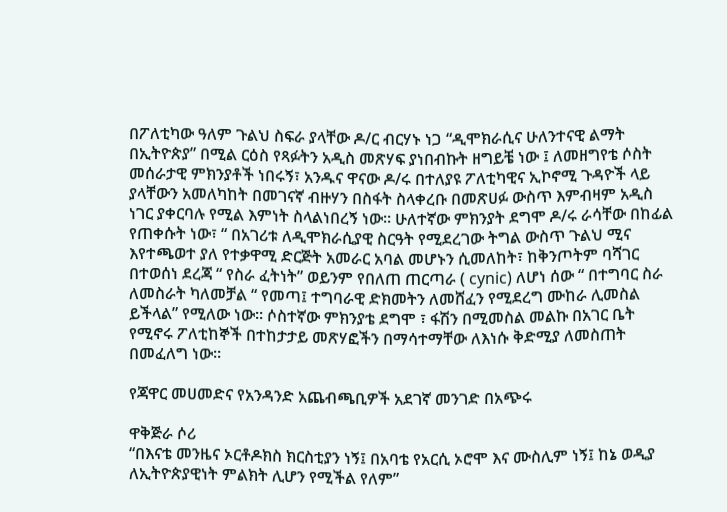በፖለቲካው ዓለም ጉልህ ስፍራ ያላቸው ዶ/ር ብርሃኑ ነጋ “ዲሞክራሲና ሁለንተናዊ ልማት በኢትዮጵያ” በሚል ርዕስ የጻፉትን አዲስ መጽሃፍ ያነበብኩት ዘግይቼ ነው ፤ ለመዘግየቴ ሶስት መሰራታዊ ምክንያቶች ነበሩኝ፣ አንዱና ዋናው ዶ/ሩ በተለያዩ ፖለቲካዊና ኢኮኖሚ ጉዳዮች ላይ ያላቸውን አመለካከት በመገናኛ ብዙሃን በስፋት ስላቀረቡ በመጽሀፉ ውስጥ እምብዛም አዲስ ነገር ያቀርባሉ የሚል እምነት ስላልነበረኝ ነው። ሁለተኛው ምክንያት ደግሞ ዶ/ሩ ራሳቸው በከፊል የጠቀሱት ነው፣ “ በአገሪቱ ለዲሞክራሲያዊ ስርዓት የሚደረገው ትግል ውስጥ ጉልህ ሚና እየተጫወተ ያለ የተቃዋሚ ድርጅት አመራር አባል መሆኑን ሲመለከት፣ ከቅንጦትም ባሻገር በተወሰነ ደረጃ “ የስራ ፈትነት” ወይንም የበለጠ ጠርጣራ ( cynic) ለሆነ ሰው “ በተግባር ስራ ለመስራት ካለመቻል “ የመጣ፤ ተግባራዊ ድክመትን ለመሸፈን የሚደረግ ሙከራ ሊመስል ይችላል” የሚለው ነው። ሶስተኛው ምክንያቴ ደግሞ ፣ ፋሽን በሚመስል መልኩ በአገር ቤት የሚኖሩ ፖለቲከኞች በተከታታይ መጽሃፎችን በማሳተማቸው ለእነሱ ቅድሚያ ለመስጠት በመፈለግ ነው።

የጃዋር መሀመድና የአንዳንድ አጨብጫቢዎች አደገኛ መንገድ በአጭሩ

ዋቅጅራ ሶሪ
“በእናቴ መንዜና ኦርቶዶክስ ክርስቲያን ነኝ፤ በአባቴ የአርሲ ኦሮሞ እና ሙስሊም ነኝ፤ ከኔ ወዲያ ለኢትዮጵያዊነት ምልክት ሊሆን የሚችል የለም”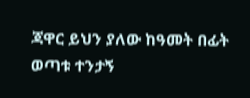ጃዋር ይህን ያለው ከዓመት በፊት ወጣቱ ተንታኝ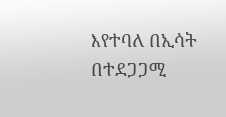እየተባለ በኢሳት  በተደጋጋሚ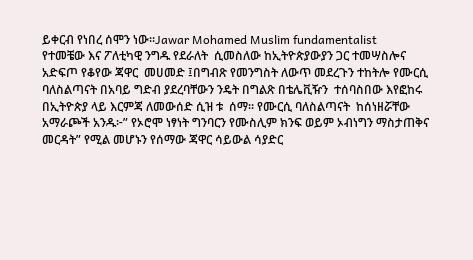ይቀርብ የነበረ ሰሞን ነው።Jawar Mohamed Muslim fundamentalist
የተመቼው እና ፖለቲካዊ ንግዱ የደራለት  ሲመስለው ከኢትዮጵያውያን ጋር ተመሣስሎና አድፍጦ የቆየው ጃዋር  መሀመድ ፤በግብጽ የመንግስት ለውጥ መደረጉን ተከትሎ የሙርሲ ባለስልጣናት በአባይ ግድብ ያደረባቸውን ንዴት በግልጽ በቴሌቪዥን  ተሰባስበው እየፎከሩ በኢትዮጵያ ላይ እርምጃ ለመውሰድ ሲዝ ቱ  ሰማ። የሙርሲ ባለስልጣናት  ከሰነዘሯቸው አማራጮች አንዱ፦” የኦሮሞ ነፃነት ግንባርን የሙስሊም ክንፍ ወይም ኦብነግን ማስታጠቅና መርዳት” የሚል መሆኑን የሰማው ጃዋር ሳይውል ሳያድር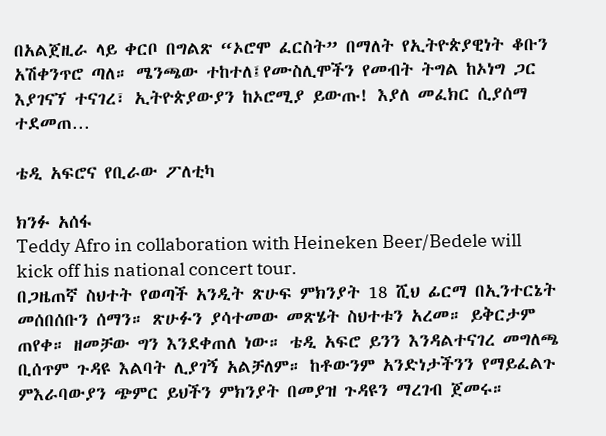በአልጀዚራ ላይ ቀርቦ በግልጽ “ኦሮሞ ፈርስት” በማለት የኢትዮጵያዊነት ቆቡን አሽቀንጥሮ ጣለ። ሜንጫው ተከተለ፤የሙስሊሞችን የመብት ትግል ከኦነግ ጋር እያገናኘ ተናገረ፣ ኢትዮጵያውያን ከኦሮሚያ ይውጡ! እያለ መፈክር ሲያሰማ ተደመጠ…

ቴዲ አፍሮና የቢራው ፖለቲካ

ክንፉ አሰፋ
Teddy Afro in collaboration with Heineken Beer/Bedele will kick off his national concert tour.
በጋዜጠኛ ስህተት የወጣች አንዲት ጽሁፍ ምክንያት 18 ሺህ ፊርማ በኢንተርኔት መሰበሰቡን ሰማን። ጽሁፉን ያሳተመው መጽሄት ስህተቱን አረመ። ይቅርታም ጠየቀ። ዘመቻው ግን እንደቀጠለ ነው። ቴዲ አፍሮ ይንን እንዳልተናገረ መግለጫ ቢሰጥም ጉዳዩ እልባት ሊያገኝ አልቻለም። ከቶውንም አንድነታችንን የማይፈልጉ ምእራባውያን ጭምር ይህችን ምክንያት በመያዝ ጉዳዩን ማረገብ ጀመሩ።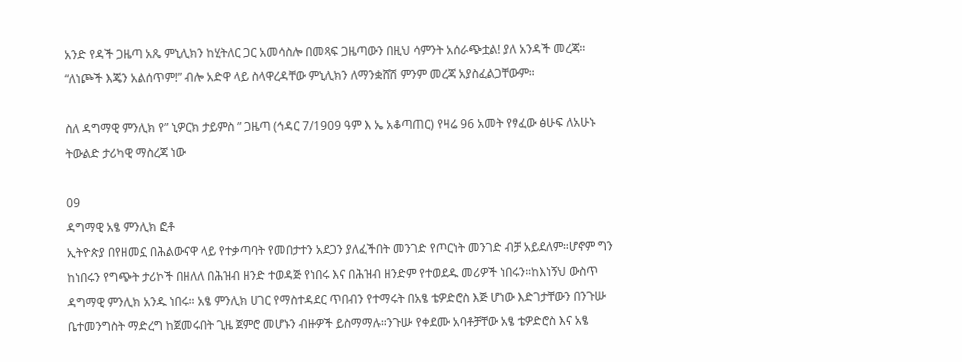አንድ የዳች ጋዜጣ አጼ ምኒሊክን ከሂትለር ጋር አመሳስሎ በመጻፍ ጋዜጣውን በዚህ ሳምንት አሰራጭቷል! ያለ አንዳች መረጃ። “ለነጮች እጄን አልሰጥም!” ብሎ አድዋ ላይ ስላዋረዳቸው ምኒሊክን ለማንቋሸሽ ምንም መረጃ አያስፈልጋቸውም።

ስለ ዳግማዊ ምንሊክ የ” ኒዎርክ ታይምስ ” ጋዜጣ (ኅዳር 7/1909 ዓም እ ኤ አቆጣጠር) የዛሬ 96 አመት የፃፈው ፅሁፍ ለአሁኑ ትውልድ ታሪካዊ ማስረጃ ነው

09
ዳግማዊ አፄ ምንሊክ ፎቶ
ኢትዮጵያ በየዘመኗ በሕልውናዋ ላይ የተቃጣባት የመበታተን አደጋን ያለፈችበት መንገድ የጦርነት መንገድ ብቻ አይደለም።ሆኖም ግን ከነበሩን የግጭት ታሪኮች በዘለለ በሕዝብ ዘንድ ተወዳጅ የነበሩ እና በሕዝብ ዘንድም የተወደዱ መሪዎች ነበሩን።ከእነኝህ ውስጥ ዳግማዊ ምንሊክ አንዱ ነበሩ። አፄ ምንሊክ ሀገር የማስተዳደር ጥበብን የተማሩት በአፄ ቴዎድሮስ እጅ ሆነው እድገታቸውን በንጉሡ ቤተመንግስት ማድረግ ከጀመሩበት ጊዜ ጀምሮ መሆኑን ብዙዎች ይስማማሉ።ንጉሡ የቀደሙ አባቶቻቸው አፄ ቴዎድሮስ እና አፄ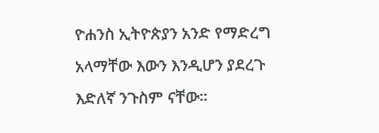ዮሐንስ ኢትዮጵያን አንድ የማድረግ አላማቸው እውን እንዲሆን ያደረጉ እድለኛ ንጉስም ናቸው።